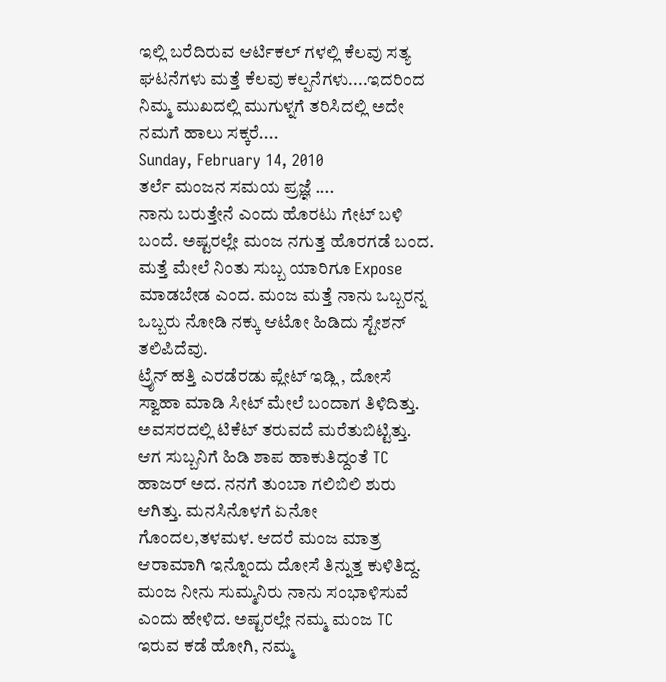ಇಲ್ಲಿ ಬರೆದಿರುವ ಆರ್ಟಿಕಲ್ ಗಳಲ್ಲಿ ಕೆಲವು ಸತ್ಯ ಘಟನೆಗಳು ಮತ್ತೆ ಕೆಲವು ಕಲ್ಪನೆಗಳು....ಇದರಿಂದ ನಿಮ್ಮ ಮುಖದಲ್ಲಿ ಮುಗುಳ್ನಗೆ ತರಿಸಿದಲ್ಲಿ ಅದೇ ನಮಗೆ ಹಾಲು ಸಕ್ಕರೆ....
Sunday, February 14, 2010
ತರ್ಲೆ ಮಂಜನ ಸಮಯ ಪ್ರಜ್ಞೆ ....
ನಾನು ಬರುತ್ತೇನೆ ಎಂದು ಹೊರಟು ಗೇಟ್ ಬಳಿ ಬಂದೆ. ಅಷ್ಟರಲ್ಲೇ ಮಂಜ ನಗುತ್ತ ಹೊರಗಡೆ ಬಂದ. ಮತ್ತೆ ಮೇಲೆ ನಿಂತು ಸುಬ್ಬ ಯಾರಿಗೂ Expose ಮಾಡಬೇಡ ಎಂದ. ಮಂಜ ಮತ್ತೆ ನಾನು ಒಬ್ಬರನ್ನ ಒಬ್ಬರು ನೋಡಿ ನಕ್ಕು ಆಟೋ ಹಿಡಿದು ಸ್ಟೇಶನ್ ತಲಿಪಿದೆವು.
ಟ್ರೈನ್ ಹತ್ತಿ ಎರಡೆರಡು ಪ್ಲೇಟ್ ಇಡ್ಲಿ , ದೋಸೆ ಸ್ವಾಹಾ ಮಾಡಿ ಸೀಟ್ ಮೇಲೆ ಬಂದಾಗ ತಿಳಿದಿತ್ತು. ಅವಸರದಲ್ಲಿ ಟಿಕೆಟ್ ತರುವದೆ ಮರೆತುಬಿಟ್ಟಿತ್ತು. ಆಗ ಸುಬ್ಬನಿಗೆ ಹಿಡಿ ಶಾಪ ಹಾಕುತಿದ್ದಂತೆ TC ಹಾಜರ್ ಅದ. ನನಗೆ ತುಂಬಾ ಗಲಿಬಿಲಿ ಶುರು ಆಗಿತ್ತು. ಮನಸಿನೊಳಗೆ ಏನೋ ಗೊಂದಲ,ತಳಮಳ. ಆದರೆ ಮಂಜ ಮಾತ್ರ ಆರಾಮಾಗಿ ಇನ್ನೊಂದು ದೋಸೆ ತಿನ್ನುತ್ತ ಕುಳಿತಿದ್ದ. ಮಂಜ ನೀನು ಸುಮ್ಮನಿರು ನಾನು ಸಂಭಾಳಿಸುವೆ ಎಂದು ಹೇಳಿದ. ಅಷ್ಟರಲ್ಲೇ ನಮ್ಮ ಮಂಜ TC ಇರುವ ಕಡೆ ಹೋಗಿ, ನಮ್ಮ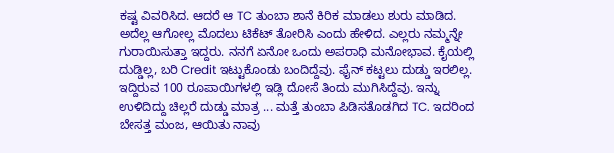ಕಷ್ಟ ವಿವರಿಸಿದ. ಆದರೆ ಆ TC ತುಂಬಾ ಶಾನೆ ಕಿರಿಕ ಮಾಡಲು ಶುರು ಮಾಡಿದ. ಅದೆಲ್ಲ ಆಗೋಲ್ಲ ಮೊದಲು ಟಿಕೆಟ್ ತೋರಿಸಿ ಎಂದು ಹೇಳಿದ. ಎಲ್ಲರು ನಮ್ಮನ್ನೇ ಗುರಾಯಿಸುತ್ತಾ ಇದ್ದರು. ನನಗೆ ಏನೋ ಒಂದು ಅಪರಾಧಿ ಮನೋಭಾವ. ಕೈಯಲ್ಲಿ ದುಡ್ಡಿಲ್ಲ, ಬರಿ Credit ಇಟ್ಟುಕೊಂಡು ಬಂದಿದ್ದೆವು. ಫೈನ್ ಕಟ್ಟಲು ದುಡ್ಡು ಇರಲಿಲ್ಲ. ಇದ್ದಿರುವ 100 ರೂಪಾಯಿಗಳಲ್ಲಿ ಇಡ್ಲಿ ದೋಸೆ ತಿಂದು ಮುಗಿಸಿದ್ದೆವು. ಇನ್ನು ಉಳಿದಿದ್ದು ಚಿಲ್ಲರೆ ದುಡ್ಡು ಮಾತ್ರ ... ಮತ್ತೆ ತುಂಬಾ ಪಿಡಿಸತೊಡಗಿದ TC. ಇದರಿಂದ ಬೇಸತ್ತ ಮಂಜ, ಆಯಿತು ನಾವು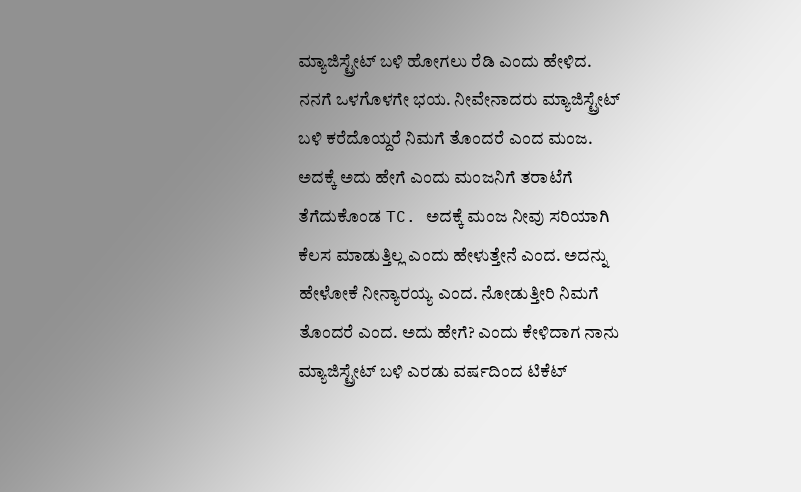ಮ್ಯಾಜಿಸ್ಟ್ರೇಟ್ ಬಳಿ ಹೋಗಲು ರೆಡಿ ಎಂದು ಹೇಳಿದ. ನನಗೆ ಒಳಗೊಳಗೇ ಭಯ. ನೀವೇನಾದರು ಮ್ಯಾಜಿಸ್ಟ್ರೇಟ್ ಬಳಿ ಕರೆದೊಯ್ದರೆ ನಿಮಗೆ ತೊಂದರೆ ಎಂದ ಮಂಜ. ಅದಕ್ಕೆ ಅದು ಹೇಗೆ ಎಂದು ಮಂಜನಿಗೆ ತರಾಟೆಗೆ ತೆಗೆದುಕೊಂಡ TC. ಅದಕ್ಕೆ ಮಂಜ ನೀವು ಸರಿಯಾಗಿ ಕೆಲಸ ಮಾಡುತ್ತಿಲ್ಲ ಎಂದು ಹೇಳುತ್ತೇನೆ ಎಂದ. ಅದನ್ನು ಹೇಳೋಕೆ ನೀನ್ಯಾರಯ್ಯ ಎಂದ. ನೋಡುತ್ತೀರಿ ನಿಮಗೆ ತೊಂದರೆ ಎಂದ. ಅದು ಹೇಗೆ? ಎಂದು ಕೇಳಿದಾಗ ನಾನು ಮ್ಯಾಜಿಸ್ಟ್ರೇಟ್ ಬಳಿ ಎರಡು ವರ್ಷದಿಂದ ಟಿಕೆಟ್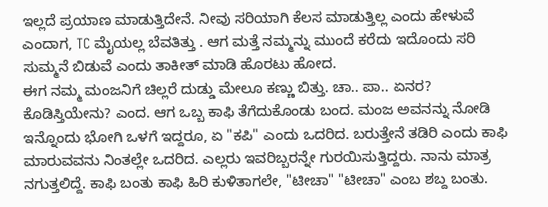ಇಲ್ಲದೆ ಪ್ರಯಾಣ ಮಾಡುತ್ತಿದೇನೆ. ನೀವು ಸರಿಯಾಗಿ ಕೆಲಸ ಮಾಡುತ್ತಿಲ್ಲ ಎಂದು ಹೇಳುವೆ ಎಂದಾಗ, TC ಮೈಯಲ್ಲ ಬೆವತಿತ್ತು . ಆಗ ಮತ್ತೆ ನಮ್ಮನ್ನು ಮುಂದೆ ಕರೆದು ಇದೊಂದು ಸರಿ ಸುಮ್ಮನೆ ಬಿಡುವೆ ಎಂದು ತಾಕೀತ್ ಮಾಡಿ ಹೊರಟು ಹೋದ.
ಈಗ ನಮ್ಮ ಮಂಜನಿಗೆ ಚಿಲ್ಲರೆ ದುಡ್ಡು ಮೇಲೂ ಕಣ್ಣು ಬಿತ್ತು. ಚಾ.. ಪಾ.. ಏನರ? ಕೊಡಿಸ್ತಿಯೇನು? ಎಂದ. ಆಗ ಒಬ್ಬ ಕಾಫಿ ತೆಗೆದುಕೊಂಡು ಬಂದ. ಮಂಜ ಅವನನ್ನು ನೋಡಿ ಇನ್ನೊಂದು ಭೋಗಿ ಒಳಗೆ ಇದ್ದರೂ, ಏ "ಕಪಿ" ಎಂದು ಒದರಿದ. ಬರುತ್ತೇನೆ ತಡಿರಿ ಎಂದು ಕಾಫಿ ಮಾರುವವನು ನಿಂತಲ್ಲೇ ಒದರಿದ. ಎಲ್ಲರು ಇವರಿಬ್ಬರನ್ನೇ ಗುರಯಿಸುತ್ತಿದ್ದರು. ನಾನು ಮಾತ್ರ ನಗುತ್ತಲಿದ್ದೆ. ಕಾಫಿ ಬಂತು ಕಾಫಿ ಹಿರಿ ಕುಳಿತಾಗಲೇ, "ಟೀಚಾ" "ಟೀಚಾ" ಎಂಬ ಶಬ್ದ ಬಂತು.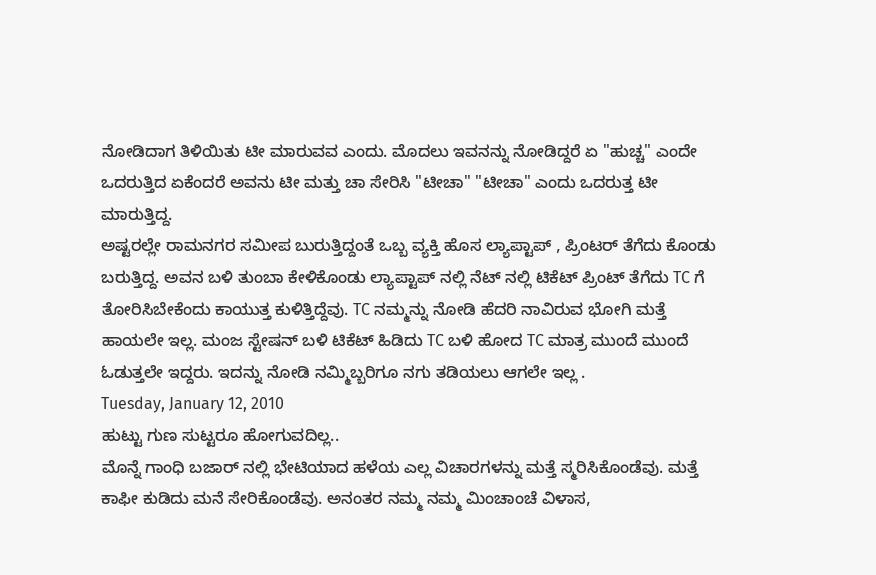ನೋಡಿದಾಗ ತಿಳಿಯಿತು ಟೀ ಮಾರುವವ ಎಂದು. ಮೊದಲು ಇವನನ್ನು ನೋಡಿದ್ದರೆ ಏ "ಹುಚ್ಚ" ಎಂದೇ ಒದರುತ್ತಿದ ಏಕೆಂದರೆ ಅವನು ಟೀ ಮತ್ತು ಚಾ ಸೇರಿಸಿ "ಟೀಚಾ" "ಟೀಚಾ" ಎಂದು ಒದರುತ್ತ ಟೀ ಮಾರುತ್ತಿದ್ದ.
ಅಷ್ಟರಲ್ಲೇ ರಾಮನಗರ ಸಮೀಪ ಬುರುತ್ತಿದ್ದಂತೆ ಒಬ್ಬ ವ್ಯಕ್ತಿ ಹೊಸ ಲ್ಯಾಪ್ಟಾಪ್ , ಪ್ರಿಂಟರ್ ತೆಗೆದು ಕೊಂಡು ಬರುತ್ತಿದ್ದ. ಅವನ ಬಳಿ ತುಂಬಾ ಕೇಳಿಕೊಂಡು ಲ್ಯಾಪ್ಟಾಪ್ ನಲ್ಲಿ ನೆಟ್ ನಲ್ಲಿ ಟಿಕೆಟ್ ಪ್ರಿಂಟ್ ತೆಗೆದು TC ಗೆ ತೋರಿಸಿಬೇಕೆಂದು ಕಾಯುತ್ತ ಕುಳಿತ್ತಿದ್ದೆವು. TC ನಮ್ಮನ್ನು ನೋಡಿ ಹೆದರಿ ನಾವಿರುವ ಭೋಗಿ ಮತ್ತೆ ಹಾಯಲೇ ಇಲ್ಲ. ಮಂಜ ಸ್ಟೇಷನ್ ಬಳಿ ಟಿಕೆಟ್ ಹಿಡಿದು TC ಬಳಿ ಹೋದ TC ಮಾತ್ರ ಮುಂದೆ ಮುಂದೆ ಓಡುತ್ತಲೇ ಇದ್ದರು. ಇದನ್ನು ನೋಡಿ ನಮ್ಮಿಬ್ಬರಿಗೂ ನಗು ತಡಿಯಲು ಆಗಲೇ ಇಲ್ಲ .
Tuesday, January 12, 2010
ಹುಟ್ಟು ಗುಣ ಸುಟ್ಟರೂ ಹೋಗುವದಿಲ್ಲ..
ಮೊನ್ನೆ ಗಾಂಧಿ ಬಜಾರ್ ನಲ್ಲಿ ಭೇಟಿಯಾದ ಹಳೆಯ ಎಲ್ಲ ವಿಚಾರಗಳನ್ನು ಮತ್ತೆ ಸ್ಮರಿಸಿಕೊಂಡೆವು. ಮತ್ತೆ ಕಾಫೀ ಕುಡಿದು ಮನೆ ಸೇರಿಕೊಂಡೆವು. ಅನಂತರ ನಮ್ಮ ನಮ್ಮ ಮಿಂಚಾಂಚೆ ವಿಳಾಸ,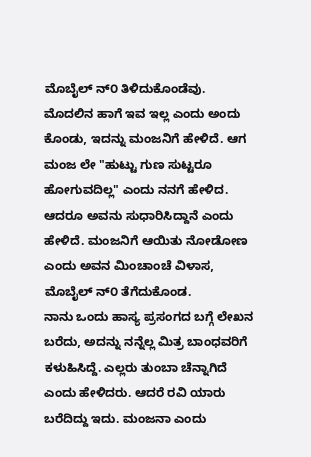ಮೊಬೈಲ್ ನ್೦ ತಿಳಿದುಕೊಂಡೆವು. ಮೊದಲಿನ ಹಾಗೆ ಇವ ಇಲ್ಲ ಎಂದು ಅಂದು ಕೊಂಡು, ಇದನ್ನು ಮಂಜನಿಗೆ ಹೇಳಿದೆ. ಆಗ ಮಂಜ ಲೇ "ಹುಟ್ಟು ಗುಣ ಸುಟ್ಟರೂ ಹೋಗುವದಿಲ್ಲ" ಎಂದು ನನಗೆ ಹೇಳಿದ. ಆದರೂ ಅವನು ಸುಧಾರಿಸಿದ್ದಾನೆ ಎಂದು ಹೇಳಿದೆ. ಮಂಜನಿಗೆ ಆಯಿತು ನೋಡೋಣ ಎಂದು ಅವನ ಮಿಂಚಾಂಚೆ ವಿಳಾಸ, ಮೊಬೈಲ್ ನ್೦ ತೆಗೆದುಕೊಂಡ.
ನಾನು ಒಂದು ಹಾಸ್ಯ ಪ್ರಸಂಗದ ಬಗ್ಗೆ ಲೇಖನ ಬರೆದು, ಅದನ್ನು ನನ್ನೆಲ್ಲ ಮಿತ್ರ ಬಾಂಧವರಿಗೆ ಕಳುಹಿಸಿದ್ದೆ. ಎಲ್ಲರು ತುಂಬಾ ಚೆನ್ನಾಗಿದೆ ಎಂದು ಹೇಳಿದರು. ಆದರೆ ರವಿ ಯಾರು ಬರೆದಿದ್ದು ಇದು. ಮಂಜನಾ ಎಂದು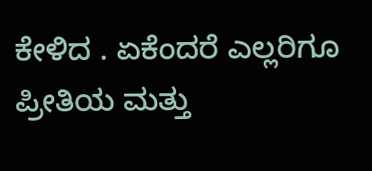ಕೇಳಿದ . ಏಕೆಂದರೆ ಎಲ್ಲರಿಗೂ ಪ್ರೀತಿಯ ಮತ್ತು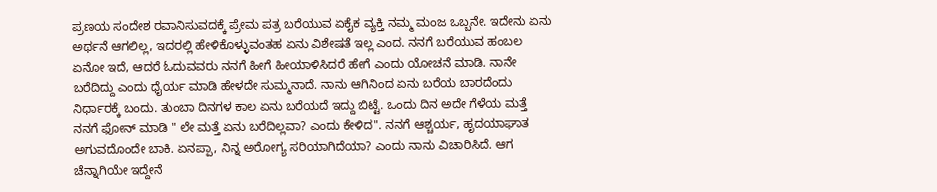ಪ್ರಣಯ ಸಂದೇಶ ರವಾನಿಸುವದಕ್ಕೆ ಪ್ರೇಮ ಪತ್ರ ಬರೆಯುವ ಏಕೈಕ ವ್ಯಕ್ತಿ ನಮ್ಮ ಮಂಜ ಒಬ್ಬನೇ. ಇದೇನು ಏನು ಅರ್ಥನೆ ಆಗಲಿಲ್ಲ, ಇದರಲ್ಲಿ ಹೇಳಿಕೊಳ್ಳುವಂತಹ ಏನು ವಿಶೇಷತೆ ಇಲ್ಲ ಎಂದ. ನನಗೆ ಬರೆಯುವ ಹಂಬಲ ಏನೋ ಇದೆ, ಆದರೆ ಓದುವವರು ನನಗೆ ಹೀಗೆ ಹೀಯಾಳಿಸಿದರೆ ಹೇಗೆ ಎಂದು ಯೋಚನೆ ಮಾಡಿ. ನಾನೇ ಬರೆದಿದ್ದು ಎಂದು ಧೈರ್ಯ ಮಾಡಿ ಹೇಳದೇ ಸುಮ್ಮನಾದೆ. ನಾನು ಆಗಿನಿಂದ ಏನು ಬರೆಯ ಬಾರದೆಂದು ನಿರ್ಧಾರಕ್ಕೆ ಬಂದು. ತುಂಬಾ ದಿನಗಳ ಕಾಲ ಏನು ಬರೆಯದೆ ಇದ್ದು ಬಿಟ್ಟೆ. ಒಂದು ದಿನ ಅದೇ ಗೆಳೆಯ ಮತ್ತೆ ನನಗೆ ಫೋನ್ ಮಾಡಿ " ಲೇ ಮತ್ತೆ ಏನು ಬರೆದಿಲ್ಲವಾ? ಎಂದು ಕೇಳಿದ". ನನಗೆ ಆಶ್ಚರ್ಯ, ಹೃದಯಾಘಾತ ಅಗುವದೊಂದೇ ಬಾಕಿ. ಏನಪ್ಪಾ, ನಿನ್ನ ಅರೋಗ್ಯ ಸರಿಯಾಗಿದೆಯಾ? ಎಂದು ನಾನು ವಿಚಾರಿಸಿದೆ. ಆಗ ಚೆನ್ನಾಗಿಯೇ ಇದ್ದೇನೆ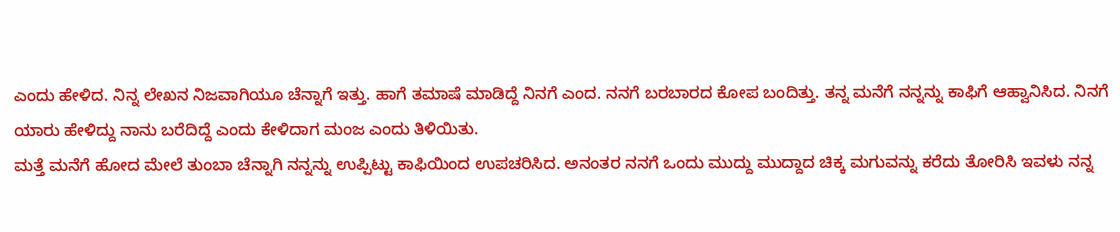ಎಂದು ಹೇಳಿದ. ನಿನ್ನ ಲೇಖನ ನಿಜವಾಗಿಯೂ ಚೆನ್ನಾಗೆ ಇತ್ತು. ಹಾಗೆ ತಮಾಷೆ ಮಾಡಿದ್ದೆ ನಿನಗೆ ಎಂದ. ನನಗೆ ಬರಬಾರದ ಕೋಪ ಬಂದಿತ್ತು. ತನ್ನ ಮನೆಗೆ ನನ್ನನ್ನು ಕಾಫಿಗೆ ಆಹ್ವಾನಿಸಿದ. ನಿನಗೆ ಯಾರು ಹೇಳಿದ್ದು ನಾನು ಬರೆದಿದ್ದೆ ಎಂದು ಕೇಳಿದಾಗ ಮಂಜ ಎಂದು ತಿಳಿಯಿತು.
ಮತ್ತೆ ಮನೆಗೆ ಹೋದ ಮೇಲೆ ತುಂಬಾ ಚೆನ್ನಾಗಿ ನನ್ನನ್ನು ಉಪ್ಪಿಟ್ಟು ಕಾಫಿಯಿಂದ ಉಪಚರಿಸಿದ. ಅನಂತರ ನನಗೆ ಒಂದು ಮುದ್ದು ಮುದ್ದಾದ ಚಿಕ್ಕ ಮಗುವನ್ನು ಕರೆದು ತೋರಿಸಿ ಇವಳು ನನ್ನ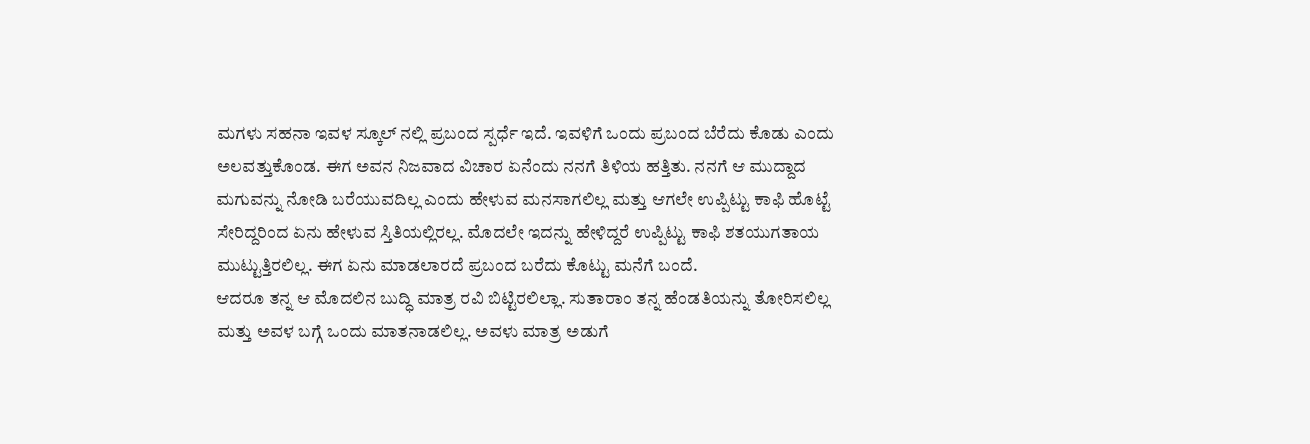ಮಗಳು ಸಹನಾ ಇವಳ ಸ್ಕೂಲ್ ನಲ್ಲಿ ಪ್ರಬಂದ ಸ್ಪರ್ಧೆ ಇದೆ. ಇವಳಿಗೆ ಒಂದು ಪ್ರಬಂದ ಬೆರೆದು ಕೊಡು ಎಂದು ಅಲವತ್ತುಕೊಂಡ. ಈಗ ಅವನ ನಿಜವಾದ ವಿಚಾರ ಏನೆಂದು ನನಗೆ ತಿಳಿಯ ಹತ್ತಿತು. ನನಗೆ ಆ ಮುದ್ದಾದ ಮಗುವನ್ನು ನೋಡಿ ಬರೆಯುವದಿಲ್ಲ ಎಂದು ಹೇಳುವ ಮನಸಾಗಲಿಲ್ಲ ಮತ್ತು ಆಗಲೇ ಉಪ್ಪಿಟ್ಟು ಕಾಫಿ ಹೊಟ್ಟೆ ಸೇರಿದ್ದರಿಂದ ಏನು ಹೇಳುವ ಸ್ತಿತಿಯಲ್ಲಿರಲ್ಲ. ಮೊದಲೇ ಇದನ್ನು ಹೇಳಿದ್ದರೆ ಉಪ್ಪಿಟ್ಟು ಕಾಫಿ ಶತಯುಗತಾಯ ಮುಟ್ಟುತ್ತಿರಲಿಲ್ಲ. ಈಗ ಏನು ಮಾಡಲಾರದೆ ಪ್ರಬಂದ ಬರೆದು ಕೊಟ್ಟು ಮನೆಗೆ ಬಂದೆ.
ಆದರೂ ತನ್ನ ಆ ಮೊದಲಿನ ಬುದ್ಧಿ ಮಾತ್ರ ರವಿ ಬಿಟ್ಟಿರಲಿಲ್ಲಾ. ಸುತಾರಾಂ ತನ್ನ ಹೆಂಡತಿಯನ್ನು ತೋರಿಸಲಿಲ್ಲ ಮತ್ತು ಅವಳ ಬಗ್ಗೆ ಒಂದು ಮಾತನಾಡಲಿಲ್ಲ. ಅವಳು ಮಾತ್ರ ಅಡುಗೆ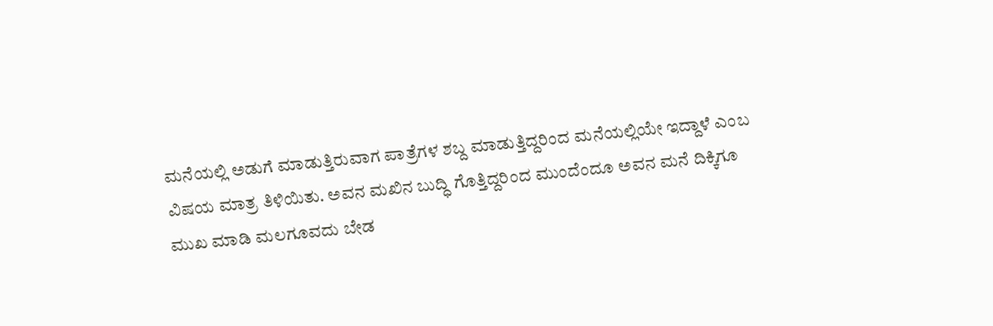ಮನೆಯಲ್ಲಿ ಅಡುಗೆ ಮಾಡುತ್ತಿರುವಾಗ ಪಾತ್ರೆಗಳ ಶಬ್ದ ಮಾಡುತ್ತಿದ್ದರಿಂದ ಮನೆಯಲ್ಲಿಯೇ ಇದ್ದಾಳೆ ಎಂಬ ವಿಷಯ ಮಾತ್ರ ತಿಳಿಯಿತು. ಅವನ ಮಖಿನ ಬುದ್ಧಿ ಗೊತ್ತಿದ್ದರಿಂದ ಮುಂದೆಂದೂ ಅವನ ಮನೆ ದಿಕ್ಕಿಗೂ ಮುಖ ಮಾಡಿ ಮಲಗೂವದು ಬೇಡ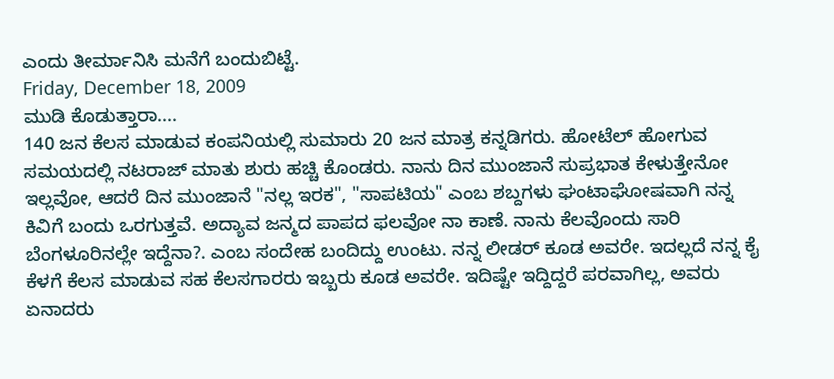ಎಂದು ತೀರ್ಮಾನಿಸಿ ಮನೆಗೆ ಬಂದುಬಿಟ್ಟೆ.
Friday, December 18, 2009
ಮುಡಿ ಕೊಡುತ್ತಾರಾ....
140 ಜನ ಕೆಲಸ ಮಾಡುವ ಕಂಪನಿಯಲ್ಲಿ ಸುಮಾರು 20 ಜನ ಮಾತ್ರ ಕನ್ನಡಿಗರು. ಹೋಟೆಲ್ ಹೋಗುವ ಸಮಯದಲ್ಲಿ ನಟರಾಜ್ ಮಾತು ಶುರು ಹಚ್ಚಿ ಕೊಂಡರು. ನಾನು ದಿನ ಮುಂಜಾನೆ ಸುಪ್ರಭಾತ ಕೇಳುತ್ತೇನೋ ಇಲ್ಲವೋ, ಆದರೆ ದಿನ ಮುಂಜಾನೆ "ನಲ್ಲ ಇರಕ", "ಸಾಪಟಿಯ" ಎಂಬ ಶಬ್ದಗಳು ಘಂಟಾಘೋಷವಾಗಿ ನನ್ನ ಕಿವಿಗೆ ಬಂದು ಒರಗುತ್ತವೆ. ಅದ್ಯಾವ ಜನ್ಮದ ಪಾಪದ ಫಲವೋ ನಾ ಕಾಣೆ. ನಾನು ಕೆಲವೊಂದು ಸಾರಿ ಬೆಂಗಳೂರಿನಲ್ಲೇ ಇದ್ದೆನಾ?. ಎಂಬ ಸಂದೇಹ ಬಂದಿದ್ದು ಉಂಟು. ನನ್ನ ಲೀಡರ್ ಕೂಡ ಅವರೇ. ಇದಲ್ಲದೆ ನನ್ನ ಕೈ ಕೆಳಗೆ ಕೆಲಸ ಮಾಡುವ ಸಹ ಕೆಲಸಗಾರರು ಇಬ್ಬರು ಕೂಡ ಅವರೇ. ಇದಿಷ್ಟೇ ಇದ್ದಿದ್ದರೆ ಪರವಾಗಿಲ್ಲ, ಅವರು ಏನಾದರು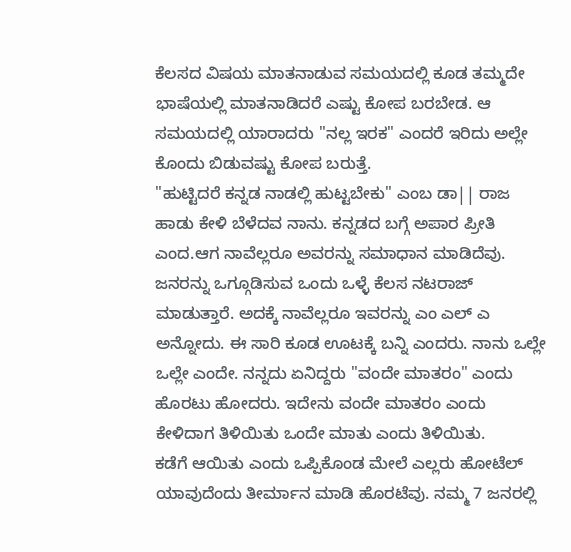ಕೆಲಸದ ವಿಷಯ ಮಾತನಾಡುವ ಸಮಯದಲ್ಲಿ ಕೂಡ ತಮ್ಮದೇ ಭಾಷೆಯಲ್ಲಿ ಮಾತನಾಡಿದರೆ ಎಷ್ಟು ಕೋಪ ಬರಬೇಡ. ಆ ಸಮಯದಲ್ಲಿ ಯಾರಾದರು "ನಲ್ಲ ಇರಕ" ಎಂದರೆ ಇರಿದು ಅಲ್ಲೇ ಕೊಂದು ಬಿಡುವಷ್ಟು ಕೋಪ ಬರುತ್ತೆ.
"ಹುಟ್ಟಿದರೆ ಕನ್ನಡ ನಾಡಲ್ಲಿ ಹುಟ್ಟಬೇಕು" ಎಂಬ ಡಾ|| ರಾಜ ಹಾಡು ಕೇಳಿ ಬೆಳೆದವ ನಾನು. ಕನ್ನಡದ ಬಗ್ಗೆ ಅಪಾರ ಪ್ರೀತಿ ಎಂದ.ಆಗ ನಾವೆಲ್ಲರೂ ಅವರನ್ನು ಸಮಾಧಾನ ಮಾಡಿದೆವು.
ಜನರನ್ನು ಒಗ್ಗೂಡಿಸುವ ಒಂದು ಒಳ್ಳೆ ಕೆಲಸ ನಟರಾಜ್ ಮಾಡುತ್ತಾರೆ. ಅದಕ್ಕೆ ನಾವೆಲ್ಲರೂ ಇವರನ್ನು ಎಂ ಎಲ್ ಎ ಅನ್ನೋದು. ಈ ಸಾರಿ ಕೂಡ ಊಟಕ್ಕೆ ಬನ್ನಿ ಎಂದರು. ನಾನು ಒಲ್ಲೇ ಒಲ್ಲೇ ಎಂದೇ. ನನ್ನದು ಏನಿದ್ದರು "ವಂದೇ ಮಾತರಂ" ಎಂದು ಹೊರಟು ಹೋದರು. ಇದೇನು ವಂದೇ ಮಾತರಂ ಎಂದು ಕೇಳಿದಾಗ ತಿಳಿಯಿತು ಒಂದೇ ಮಾತು ಎಂದು ತಿಳಿಯಿತು.
ಕಡೆಗೆ ಆಯಿತು ಎಂದು ಒಪ್ಪಿಕೊಂಡ ಮೇಲೆ ಎಲ್ಲರು ಹೋಟೆಲ್ ಯಾವುದೆಂದು ತೀರ್ಮಾನ ಮಾಡಿ ಹೊರಟೆವು. ನಮ್ಮ 7 ಜನರಲ್ಲಿ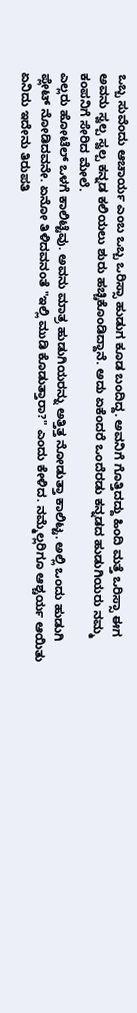ಒಬ್ಬ ಸುವೆಂದು ಆಚಾರ್ಯ ಎಂಬ ಒಬ್ಬ ಒರಿಸ್ಸಾ ಹುಡುಗ ಕೂಡ ಬಂದಿದ್ದ. ಅವನಿಗೆ ಗೊತ್ತಿದದ್ದು ಹಿಂದಿ ಮತ್ತೆ ಒರಿಸ್ಸಾ ಈಗ ಅವನು ಸ್ವಲ್ಪ ಸ್ವಲ್ಪ ಕನ್ನಡ ಕಲಿಯಲು ಶುರು ಹಚ್ಚಿಕೊಂಡಿದ್ದಾನೆ. ಅದು ಏಕೆಂದರೆ ಒಂದೆರಡು ಕನ್ನಡದ ಹುಡುಗಿಯರು ನಮ್ಮ ಕಂಪನಿಗೆ ಸೇರಿದ ಮೇಲೆ.
ಎಲ್ಲರು ಹೋಟೆಲ್ ಒಳಗೆ ಕಾಲಿಟ್ಟೆವು. ಅವನು ಮಾತ್ರ ಹುಡುಗಿಯರನ್ನು ಅತ್ತಿತ್ತ ನೋಡುತ್ತಾ ಕಾಲಿಟ್ಟ. ಅಲ್ಲಿ ಒಂದು ಹುಡುಗಿ ಪ್ಲೇಟ್ ನೋಡಿದವನೇ. ಏನೋ ತಿಳಿದವನಂತೆ "ಇಲ್ಲಿ ಮುಡಿ ಕೊಡುತ್ತಾರಾ?" ಎಂದು ಕೇಳಿದ. ನಮ್ಮೆಲ್ಲರಿಗೂ ಆಶ್ಚರ್ಯ ಆಯಿತು ಏನಿದು ಇದೇನು ತಿರುಪತಿ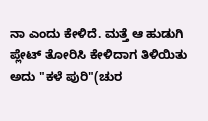ನಾ ಎಂದು ಕೇಳಿದೆ. ಮತ್ತೆ ಆ ಹುಡುಗಿ ಪ್ಲೇಟ್ ತೋರಿಸಿ ಕೇಳಿದಾಗ ತಿಳಿಯಿತು ಅದು "ಕಳೆ ಪುರಿ"(ಚುರ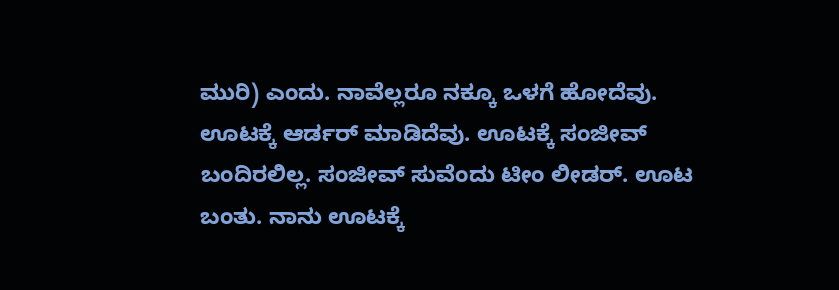ಮುರಿ) ಎಂದು. ನಾವೆಲ್ಲರೂ ನಕ್ಕೂ ಒಳಗೆ ಹೋದೆವು.
ಊಟಕ್ಕೆ ಆರ್ಡರ್ ಮಾಡಿದೆವು. ಊಟಕ್ಕೆ ಸಂಜೀವ್ ಬಂದಿರಲಿಲ್ಲ. ಸಂಜೀವ್ ಸುವೆಂದು ಟೀಂ ಲೀಡರ್. ಊಟ ಬಂತು. ನಾನು ಊಟಕ್ಕೆ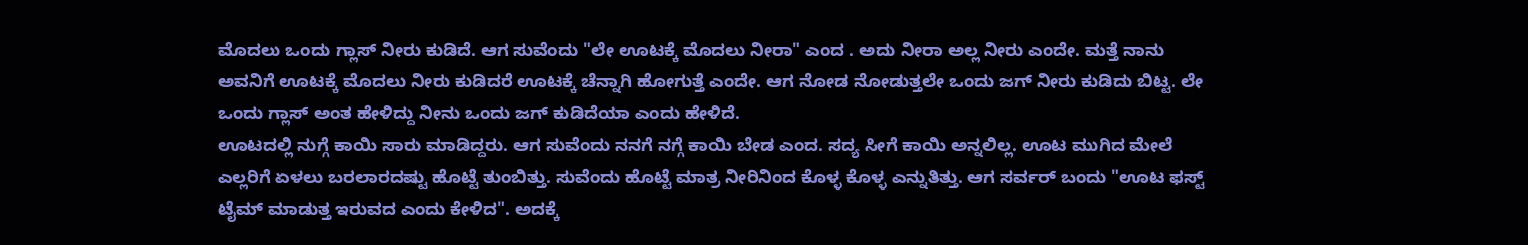ಮೊದಲು ಒಂದು ಗ್ಲಾಸ್ ನೀರು ಕುಡಿದೆ. ಆಗ ಸುವೆಂದು "ಲೇ ಊಟಕ್ಕೆ ಮೊದಲು ನೀರಾ" ಎಂದ . ಅದು ನೀರಾ ಅಲ್ಲ ನೀರು ಎಂದೇ. ಮತ್ತೆ ನಾನು ಅವನಿಗೆ ಊಟಕ್ಕೆ ಮೊದಲು ನೀರು ಕುಡಿದರೆ ಊಟಕ್ಕೆ ಚೆನ್ನಾಗಿ ಹೋಗುತ್ತೆ ಎಂದೇ. ಆಗ ನೋಡ ನೋಡುತ್ತಲೇ ಒಂದು ಜಗ್ ನೀರು ಕುಡಿದು ಬಿಟ್ಟ. ಲೇ ಒಂದು ಗ್ಲಾಸ್ ಅಂತ ಹೇಳಿದ್ದು ನೀನು ಒಂದು ಜಗ್ ಕುಡಿದೆಯಾ ಎಂದು ಹೇಳಿದೆ.
ಊಟದಲ್ಲಿ ನುಗ್ಗೆ ಕಾಯಿ ಸಾರು ಮಾಡಿದ್ದರು. ಆಗ ಸುವೆಂದು ನನಗೆ ನಗ್ಗೆ ಕಾಯಿ ಬೇಡ ಎಂದ. ಸದ್ಯ ಸೀಗೆ ಕಾಯಿ ಅನ್ನಲಿಲ್ಲ. ಊಟ ಮುಗಿದ ಮೇಲೆ ಎಲ್ಲರಿಗೆ ಏಳಲು ಬರಲಾರದಷ್ಟು ಹೊಟ್ಟೆ ತುಂಬಿತ್ತು. ಸುವೆಂದು ಹೊಟ್ಟೆ ಮಾತ್ರ ನೀರಿನಿಂದ ಕೊಳ್ಳ ಕೊಳ್ಳ ಎನ್ನುತಿತ್ತು. ಆಗ ಸರ್ವರ್ ಬಂದು "ಊಟ ಫಸ್ಟ್ ಟೈಮ್ ಮಾಡುತ್ತ ಇರುವದ ಎಂದು ಕೇಳಿದ". ಅದಕ್ಕೆ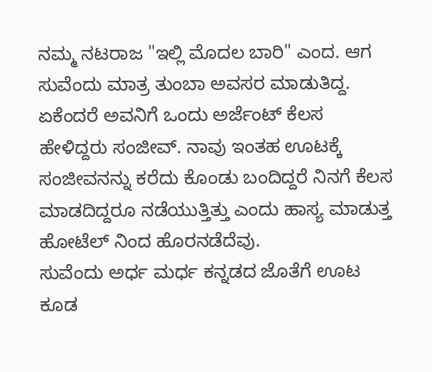ನಮ್ಮ ನಟರಾಜ "ಇಲ್ಲಿ ಮೊದಲ ಬಾರಿ" ಎಂದ. ಆಗ ಸುವೆಂದು ಮಾತ್ರ ತುಂಬಾ ಅವಸರ ಮಾಡುತಿದ್ದ. ಏಕೆಂದರೆ ಅವನಿಗೆ ಒಂದು ಅರ್ಜೆಂಟ್ ಕೆಲಸ ಹೇಳಿದ್ದರು ಸಂಜೀವ್. ನಾವು ಇಂತಹ ಊಟಕ್ಕೆ ಸಂಜೀವನನ್ನು ಕರೆದು ಕೊಂಡು ಬಂದಿದ್ದರೆ ನಿನಗೆ ಕೆಲಸ ಮಾಡದಿದ್ದರೂ ನಡೆಯುತ್ತಿತ್ತು ಎಂದು ಹಾಸ್ಯ ಮಾಡುತ್ತ ಹೋಟೆಲ್ ನಿಂದ ಹೊರನಡೆದೆವು.
ಸುವೆಂದು ಅರ್ಧ ಮರ್ಧ ಕನ್ನಡದ ಜೊತೆಗೆ ಊಟ ಕೂಡ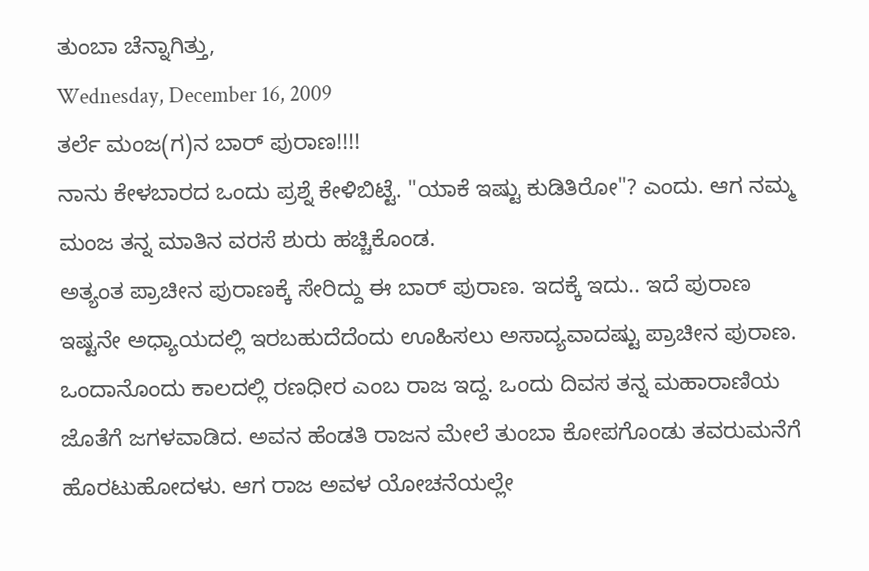ತುಂಬಾ ಚೆನ್ನಾಗಿತ್ತು,
Wednesday, December 16, 2009
ತರ್ಲೆ ಮಂಜ(ಗ)ನ ಬಾರ್ ಪುರಾಣ!!!!
ನಾನು ಕೇಳಬಾರದ ಒಂದು ಪ್ರಶ್ನೆ ಕೇಳಿಬಿಟ್ಟೆ. "ಯಾಕೆ ಇಷ್ಟು ಕುಡಿತಿರೋ"? ಎಂದು. ಆಗ ನಮ್ಮ ಮಂಜ ತನ್ನ ಮಾತಿನ ವರಸೆ ಶುರು ಹಚ್ಚಿಕೊಂಡ.
ಅತ್ಯಂತ ಪ್ರಾಚೀನ ಪುರಾಣಕ್ಕೆ ಸೇರಿದ್ದು ಈ ಬಾರ್ ಪುರಾಣ. ಇದಕ್ಕೆ ಇದು.. ಇದೆ ಪುರಾಣ ಇಷ್ಟನೇ ಅಧ್ಯಾಯದಲ್ಲಿ ಇರಬಹುದೆದೆಂದು ಊಹಿಸಲು ಅಸಾದ್ಯವಾದಷ್ಟು ಪ್ರಾಚೀನ ಪುರಾಣ. ಒಂದಾನೊಂದು ಕಾಲದಲ್ಲಿ ರಣಧೀರ ಎಂಬ ರಾಜ ಇದ್ದ. ಒಂದು ದಿವಸ ತನ್ನ ಮಹಾರಾಣಿಯ ಜೊತೆಗೆ ಜಗಳವಾಡಿದ. ಅವನ ಹೆಂಡತಿ ರಾಜನ ಮೇಲೆ ತುಂಬಾ ಕೋಪಗೊಂಡು ತವರುಮನೆಗೆ ಹೊರಟುಹೋದಳು. ಆಗ ರಾಜ ಅವಳ ಯೋಚನೆಯಲ್ಲೇ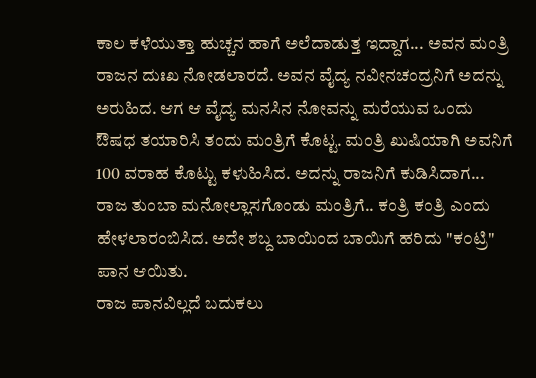ಕಾಲ ಕಳೆಯುತ್ತಾ ಹುಚ್ಚನ ಹಾಗೆ ಅಲೆದಾಡುತ್ತ ಇದ್ದಾಗ... ಅವನ ಮಂತ್ರಿ ರಾಜನ ದುಃಖ ನೋಡಲಾರದೆ. ಅವನ ವೈದ್ಯ ನವೀನಚಂದ್ರನಿಗೆ ಅದನ್ನು ಅರುಹಿದ. ಆಗ ಆ ವೈದ್ಯ ಮನಸಿನ ನೋವನ್ನು ಮರೆಯುವ ಒಂದು ಔಷಧ ತಯಾರಿಸಿ ತಂದು ಮಂತ್ರಿಗೆ ಕೊಟ್ಟ. ಮಂತ್ರಿ ಖುಷಿಯಾಗಿ ಅವನಿಗೆ 100 ವರಾಹ ಕೊಟ್ಟು ಕಳುಹಿಸಿದ. ಅದನ್ನು ರಾಜನಿಗೆ ಕುಡಿಸಿದಾಗ... ರಾಜ ತುಂಬಾ ಮನೋಲ್ಲಾಸಗೊಂಡು ಮಂತ್ರಿಗೆ.. ಕಂತ್ರಿ ಕಂತ್ರಿ ಎಂದು ಹೇಳಲಾರಂಬಿಸಿದ. ಅದೇ ಶಬ್ದ ಬಾಯಿಂದ ಬಾಯಿಗೆ ಹರಿದು "ಕ೦ಟ್ರಿ" ಪಾನ ಆಯಿತು.
ರಾಜ ಪಾನವಿಲ್ಲದೆ ಬದುಕಲು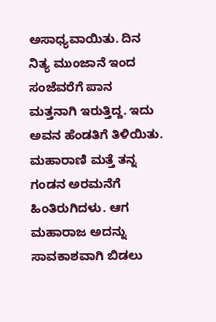ಅಸಾಧ್ಯವಾಯಿತು. ದಿನ ನಿತ್ಯ ಮುಂಜಾನೆ ಇಂದ ಸಂಜೆವರೆಗೆ ಪಾನ ಮತ್ತನಾಗಿ ಇರುತ್ತಿದ್ದ. ಇದು ಅವನ ಹೆಂಡತಿಗೆ ತಿಳಿಯಿತು. ಮಹಾರಾಣಿ ಮತ್ತೆ ತನ್ನ ಗಂಡನ ಅರಮನೆಗೆ ಹಿಂತಿರುಗಿದಳು. ಆಗ ಮಹಾರಾಜ ಅದನ್ನು ಸಾವಕಾಶವಾಗಿ ಬಿಡಲು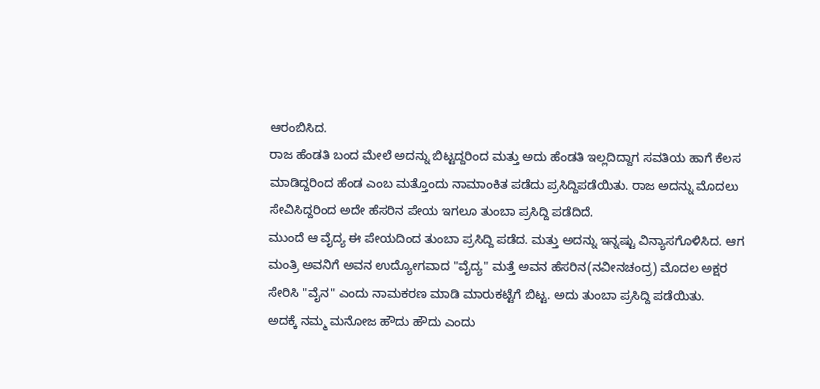ಆರಂಬಿಸಿದ.
ರಾಜ ಹೆಂಡತಿ ಬಂದ ಮೇಲೆ ಅದನ್ನು ಬಿಟ್ಟದ್ದರಿಂದ ಮತ್ತು ಅದು ಹೆಂಡತಿ ಇಲ್ಲದಿದ್ದಾಗ ಸವತಿಯ ಹಾಗೆ ಕೆಲಸ ಮಾಡಿದ್ದರಿಂದ ಹೆಂಡ ಎಂಬ ಮತ್ತೊಂದು ನಾಮಾಂಕಿತ ಪಡೆದು ಪ್ರಸಿದ್ದಿಪಡೆಯಿತು. ರಾಜ ಅದನ್ನು ಮೊದಲು ಸೇವಿಸಿದ್ದರಿಂದ ಅದೇ ಹೆಸರಿನ ಪೇಯ ಇಗಲೂ ತುಂಬಾ ಪ್ರಸಿದ್ದಿ ಪಡೆದಿದೆ.
ಮುಂದೆ ಆ ವೈದ್ಯ ಈ ಪೇಯದಿಂದ ತುಂಬಾ ಪ್ರಸಿದ್ದಿ ಪಡೆದ. ಮತ್ತು ಅದನ್ನು ಇನ್ನಷ್ಟು ವಿನ್ಯಾಸಗೊಳಿಸಿದ. ಆಗ ಮಂತ್ರಿ ಅವನಿಗೆ ಅವನ ಉದ್ಯೋಗವಾದ "ವೈದ್ಯ" ಮತ್ತೆ ಅವನ ಹೆಸರಿನ(ನವೀನಚಂದ್ರ) ಮೊದಲ ಅಕ್ಷರ ಸೇರಿಸಿ "ವೈನ" ಎಂದು ನಾಮಕರಣ ಮಾಡಿ ಮಾರುಕಟ್ಟೆಗೆ ಬಿಟ್ಟ. ಅದು ತುಂಬಾ ಪ್ರಸಿದ್ದಿ ಪಡೆಯಿತು.
ಅದಕ್ಕೆ ನಮ್ಮ ಮನೋಜ ಹೌದು ಹೌದು ಎಂದು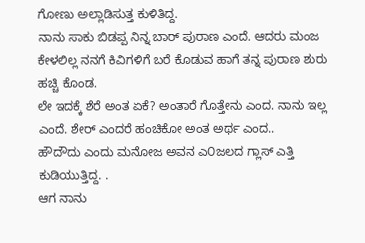ಗೋಣು ಅಲ್ಲಾಡಿಸುತ್ತ ಕುಳಿತಿದ್ದ.
ನಾನು ಸಾಕು ಬಿಡಪ್ಪ ನಿನ್ನ ಬಾರ್ ಪುರಾಣ ಎಂದೆ. ಆದರು ಮಂಜ ಕೇಳಲಿಲ್ಲ ನನಗೆ ಕಿವಿಗಳಿಗೆ ಬರೆ ಕೊಡುವ ಹಾಗೆ ತನ್ನ ಪುರಾಣ ಶುರು ಹಚ್ಚಿ ಕೊಂಡ.
ಲೇ ಇದಕ್ಕೆ ಶೆರೆ ಅಂತ ಏಕೆ? ಅಂತಾರೆ ಗೊತ್ತೇನು ಎಂದ. ನಾನು ಇಲ್ಲ ಎಂದೆ. ಶೇರ್ ಎಂದರೆ ಹಂಚಿಕೋ ಅಂತ ಅರ್ಥ ಎಂದ..
ಹೌದೌದು ಎಂದು ಮನೋಜ ಅವನ ಎ೦ಜಲದ ಗ್ಲಾಸ್ ಎತ್ತಿ ಕುಡಿಯುತ್ತಿದ್ದ. .
ಆಗ ನಾನು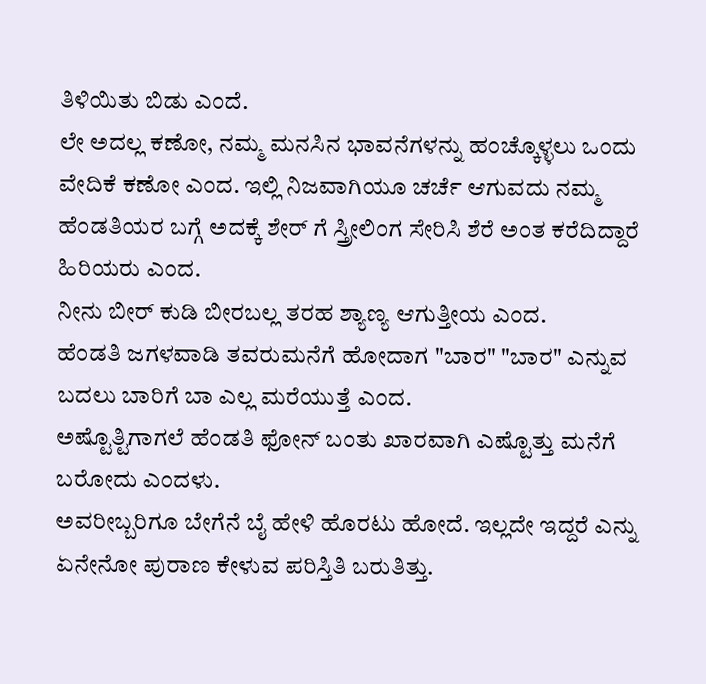ತಿಳಿಯಿತು ಬಿಡು ಎಂದೆ.
ಲೇ ಅದಲ್ಲ ಕಣೋ, ನಮ್ಮ ಮನಸಿನ ಭಾವನೆಗಳನ್ನು ಹಂಚ್ಕೊಳ್ಳಲು ಒಂದು ವೇದಿಕೆ ಕಣೋ ಎಂದ. ಇಲ್ಲಿ ನಿಜವಾಗಿಯೂ ಚರ್ಚೆ ಆಗುವದು ನಮ್ಮ ಹೆಂಡತಿಯರ ಬಗ್ಗೆ ಅದಕ್ಕೆ ಶೇರ್ ಗೆ ಸ್ತ್ರೀಲಿಂಗ ಸೇರಿಸಿ ಶೆರೆ ಅಂತ ಕರೆದಿದ್ದಾರೆ ಹಿರಿಯರು ಎಂದ.
ನೀನು ಬೀರ್ ಕುಡಿ ಬೀರಬಲ್ಲ ತರಹ ಶ್ಯಾಣ್ಯ ಆಗುತ್ತೀಯ ಎಂದ.
ಹೆಂಡತಿ ಜಗಳವಾಡಿ ತವರುಮನೆಗೆ ಹೋದಾಗ "ಬಾರ" "ಬಾರ" ಎನ್ನುವ ಬದಲು ಬಾರಿಗೆ ಬಾ ಎಲ್ಲ ಮರೆಯುತ್ತೆ ಎಂದ.
ಅಷ್ಟೊತ್ಟಿಗಾಗಲೆ ಹೆಂಡತಿ ಫೋನ್ ಬಂತು ಖಾರವಾಗಿ ಎಷ್ಟೊತ್ತು ಮನೆಗೆ ಬರೋದು ಎಂದಳು.
ಅವರೀಬ್ಬರಿಗೂ ಬೇಗೆನೆ ಬೈ ಹೇಳಿ ಹೊರಟು ಹೋದೆ. ಇಲ್ಲದೇ ಇದ್ದರೆ ಎನ್ನು ಏನೇನೋ ಪುರಾಣ ಕೇಳುವ ಪರಿಸ್ತಿತಿ ಬರುತಿತ್ತು.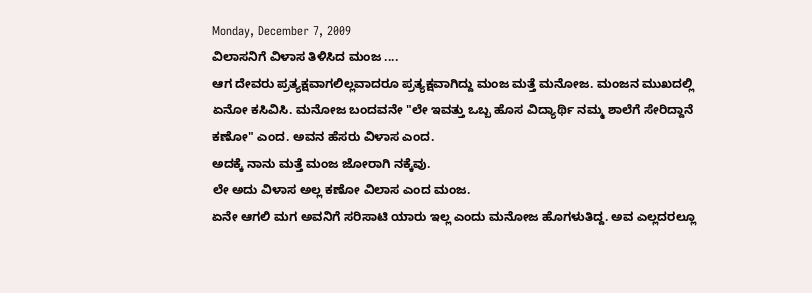Monday, December 7, 2009
ವಿಲಾಸನಿಗೆ ವಿಳಾಸ ತಿಳಿಸಿದ ಮಂಜ ....
ಆಗ ದೇವರು ಪ್ರತ್ಯಕ್ಷವಾಗಲಿಲ್ಲವಾದರೂ ಪ್ರತ್ಯಕ್ಷವಾಗಿದ್ದು ಮಂಜ ಮತ್ತೆ ಮನೋಜ. ಮಂಜನ ಮುಖದಲ್ಲಿ ಏನೋ ಕಸಿವಿಸಿ. ಮನೋಜ ಬಂದವನೇ "ಲೇ ಇವತ್ತು ಒಬ್ಬ ಹೊಸ ವಿದ್ಯಾರ್ಥಿ ನಮ್ಮ ಶಾಲೆಗೆ ಸೇರಿದ್ದಾನೆ ಕಣೋ" ಎಂದ. ಅವನ ಹೆಸರು ವಿಳಾಸ ಎಂದ.
ಅದಕ್ಕೆ ನಾನು ಮತ್ತೆ ಮಂಜ ಜೋರಾಗಿ ನಕ್ಕೆವು.
ಲೇ ಅದು ವಿಳಾಸ ಅಲ್ಲ ಕಣೋ ವಿಲಾಸ ಎಂದ ಮಂಜ.
ಏನೇ ಆಗಲಿ ಮಗ ಅವನಿಗೆ ಸರಿಸಾಟಿ ಯಾರು ಇಲ್ಲ ಎಂದು ಮನೋಜ ಹೊಗಳುತಿದ್ದ. ಅವ ಎಲ್ಲದರಲ್ಲೂ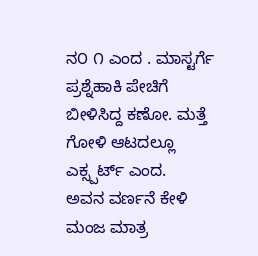ನ೦ ೧ ಎಂದ . ಮಾಸ್ಟರ್ಗೆ ಪ್ರಶ್ನೆಹಾಕಿ ಪೇಚಿಗೆ ಬೀಳಿಸಿದ್ದ ಕಣೋ. ಮತ್ತೆ ಗೋಳಿ ಆಟದಲ್ಲೂ ಎಕ್ಸ್ಪರ್ಟ್ ಎಂದ.
ಅವನ ವರ್ಣನೆ ಕೇಳಿ ಮಂಜ ಮಾತ್ರ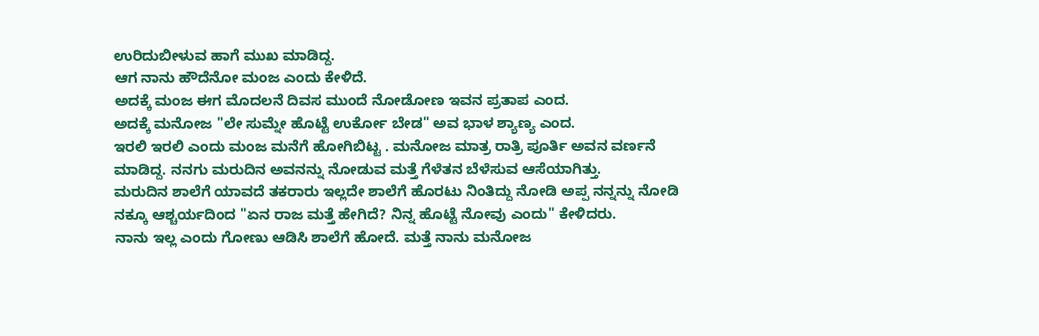ಉರಿದುಬೀಳುವ ಹಾಗೆ ಮುಖ ಮಾಡಿದ್ದ.
ಆಗ ನಾನು ಹೌದೆನೋ ಮಂಜ ಎಂದು ಕೇಳಿದೆ.
ಅದಕ್ಕೆ ಮಂಜ ಈಗ ಮೊದಲನೆ ದಿವಸ ಮುಂದೆ ನೋಡೋಣ ಇವನ ಪ್ರತಾಪ ಎಂದ.
ಅದಕ್ಕೆ ಮನೋಜ "ಲೇ ಸುಮ್ನೇ ಹೊಟ್ಟೆ ಉರ್ಕೋ ಬೇಡ" ಅವ ಭಾಳ ಶ್ಯಾಣ್ಯ ಎಂದ.
ಇರಲಿ ಇರಲಿ ಎಂದು ಮಂಜ ಮನೆಗೆ ಹೋಗಿಬಿಟ್ಟ . ಮನೋಜ ಮಾತ್ರ ರಾತ್ರಿ ಪೂರ್ತಿ ಅವನ ವರ್ಣನೆ ಮಾಡಿದ್ದ. ನನಗು ಮರುದಿನ ಅವನನ್ನು ನೋಡುವ ಮತ್ತೆ ಗೆಳೆತನ ಬೆಳೆಸುವ ಆಸೆಯಾಗಿತ್ತು.
ಮರುದಿನ ಶಾಲೆಗೆ ಯಾವದೆ ತಕರಾರು ಇಲ್ಲದೇ ಶಾಲೆಗೆ ಹೊರಟು ನಿಂತಿದ್ದು ನೋಡಿ ಅಪ್ಪ ನನ್ನನ್ನು ನೋಡಿ ನಕ್ಕೂ ಆಶ್ಚರ್ಯದಿಂದ "ಏನ ರಾಜ ಮತ್ತೆ ಹೇಗಿದೆ? ನಿನ್ನ ಹೊಟ್ಟೆ ನೋವು ಎಂದು" ಕೇಳಿದರು.
ನಾನು ಇಲ್ಲ ಎಂದು ಗೋಣು ಆಡಿಸಿ ಶಾಲೆಗೆ ಹೋದೆ. ಮತ್ತೆ ನಾನು ಮನೋಜ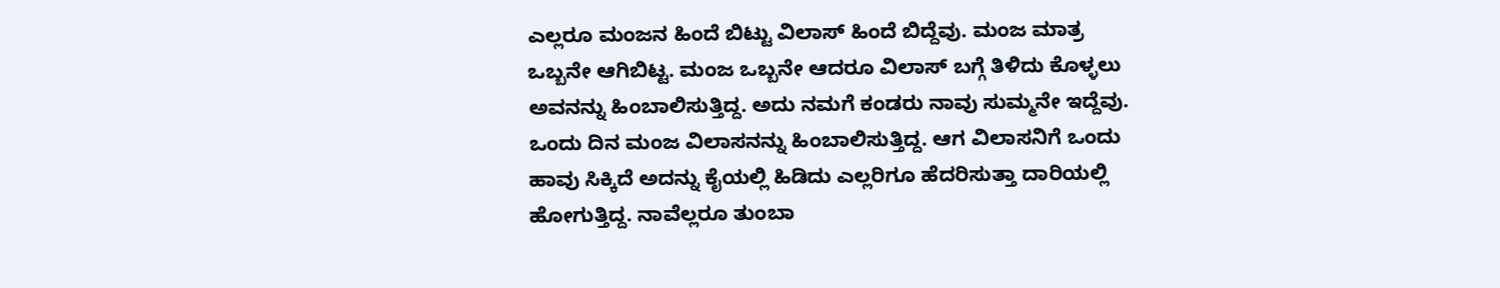ಎಲ್ಲರೂ ಮಂಜನ ಹಿಂದೆ ಬಿಟ್ಟು ವಿಲಾಸ್ ಹಿಂದೆ ಬಿದ್ದೆವು. ಮಂಜ ಮಾತ್ರ ಒಬ್ಬನೇ ಆಗಿಬಿಟ್ಟ. ಮಂಜ ಒಬ್ಬನೇ ಆದರೂ ವಿಲಾಸ್ ಬಗ್ಗೆ ತಿಳಿದು ಕೊಳ್ಳಲು ಅವನನ್ನು ಹಿಂಬಾಲಿಸುತ್ತಿದ್ದ. ಅದು ನಮಗೆ ಕಂಡರು ನಾವು ಸುಮ್ಮನೇ ಇದ್ದೆವು. ಒಂದು ದಿನ ಮಂಜ ವಿಲಾಸನನ್ನು ಹಿಂಬಾಲಿಸುತ್ತಿದ್ದ. ಆಗ ವಿಲಾಸನಿಗೆ ಒಂದು ಹಾವು ಸಿಕ್ಕಿದೆ ಅದನ್ನು ಕೈಯಲ್ಲಿ ಹಿಡಿದು ಎಲ್ಲರಿಗೂ ಹೆದರಿಸುತ್ತಾ ದಾರಿಯಲ್ಲಿ ಹೋಗುತ್ತಿದ್ದ. ನಾವೆಲ್ಲರೂ ತುಂಬಾ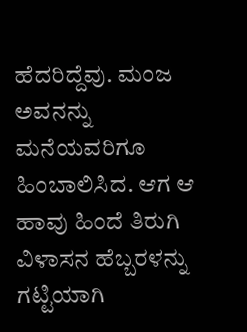ಹೆದರಿದ್ದೆವು. ಮಂಜ ಅವನನ್ನು ಮನೆಯವರಿಗೂ ಹಿಂಬಾಲಿಸಿದ. ಆಗ ಆ ಹಾವು ಹಿಂದೆ ತಿರುಗಿ ವಿಳಾಸನ ಹೆಬ್ಬರಳನ್ನು ಗಟ್ಟಿಯಾಗಿ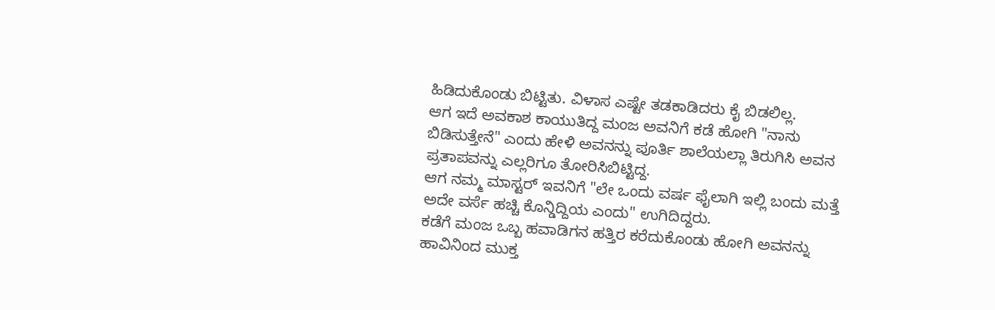ಹಿಡಿದುಕೊಂಡು ಬಿಟ್ಟಿತು. ವಿಳಾಸ ಎಷ್ಟೇ ತಡಕಾಡಿದರು ಕೈ ಬಿಡಲಿಲ್ಲ.
ಆಗ ಇದೆ ಅವಕಾಶ ಕಾಯುತಿದ್ದ ಮಂಜ ಅವನಿಗೆ ಕಡೆ ಹೋಗಿ "ನಾನು ಬಿಡಿಸುತ್ತೇನೆ" ಎಂದು ಹೇಳಿ ಅವನನ್ನು ಪೂರ್ತಿ ಶಾಲೆಯಲ್ಲಾ ತಿರುಗಿಸಿ ಅವನ ಪ್ರತಾಪವನ್ನು ಎಲ್ಲರಿಗೂ ತೋರಿಸಿಬಿಟ್ಟಿದ್ದ.
ಆಗ ನಮ್ಮ ಮಾಸ್ಟರ್ ಇವನಿಗೆ "ಲೇ ಒಂದು ವರ್ಷ ಫೈಲಾಗಿ ಇಲ್ಲಿ ಬಂದು ಮತ್ತೆ ಅದೇ ವರ್ಸೆ ಹಚ್ಚಿ ಕೊನ್ಡಿದ್ದಿಯ ಎಂದು" ಉಗಿದಿದ್ದರು.
ಕಡೆಗೆ ಮಂಜ ಒಬ್ಬ ಹವಾಡಿಗನ ಹತ್ತಿರ ಕರೆದುಕೊಂಡು ಹೋಗಿ ಅವನನ್ನು ಹಾವಿನಿಂದ ಮುಕ್ತ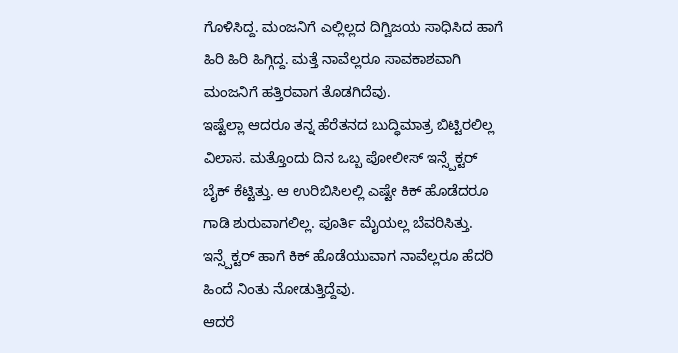ಗೊಳಿಸಿದ್ದ. ಮಂಜನಿಗೆ ಎಲ್ಲಿಲ್ಲದ ದಿಗ್ವಿಜಯ ಸಾಧಿಸಿದ ಹಾಗೆ ಹಿರಿ ಹಿರಿ ಹಿಗ್ಗಿದ್ದ. ಮತ್ತೆ ನಾವೆಲ್ಲರೂ ಸಾವಕಾಶವಾಗಿ ಮಂಜನಿಗೆ ಹತ್ತಿರವಾಗ ತೊಡಗಿದೆವು.
ಇಷ್ಟೆಲ್ಲಾ ಆದರೂ ತನ್ನ ಹೆರೆತನದ ಬುದ್ಧಿಮಾತ್ರ ಬಿಟ್ಟಿರಲಿಲ್ಲ ವಿಲಾಸ. ಮತ್ತೊಂದು ದಿನ ಒಬ್ಬ ಪೋಲೀಸ್ ಇನ್ಸ್ಪೆಕ್ಟರ್ ಬೈಕ್ ಕೆಟ್ಟಿತ್ತು. ಆ ಉರಿಬಿಸಿಲಲ್ಲಿ ಎಷ್ಟೇ ಕಿಕ್ ಹೊಡೆದರೂ ಗಾಡಿ ಶುರುವಾಗಲಿಲ್ಲ. ಪೂರ್ತಿ ಮೈಯಲ್ಲ ಬೆವರಿಸಿತ್ತು. ಇನ್ಸ್ಪೆಕ್ಟರ್ ಹಾಗೆ ಕಿಕ್ ಹೊಡೆಯುವಾಗ ನಾವೆಲ್ಲರೂ ಹೆದರಿ ಹಿಂದೆ ನಿಂತು ನೋಡುತ್ತಿದ್ದೆವು.
ಆದರೆ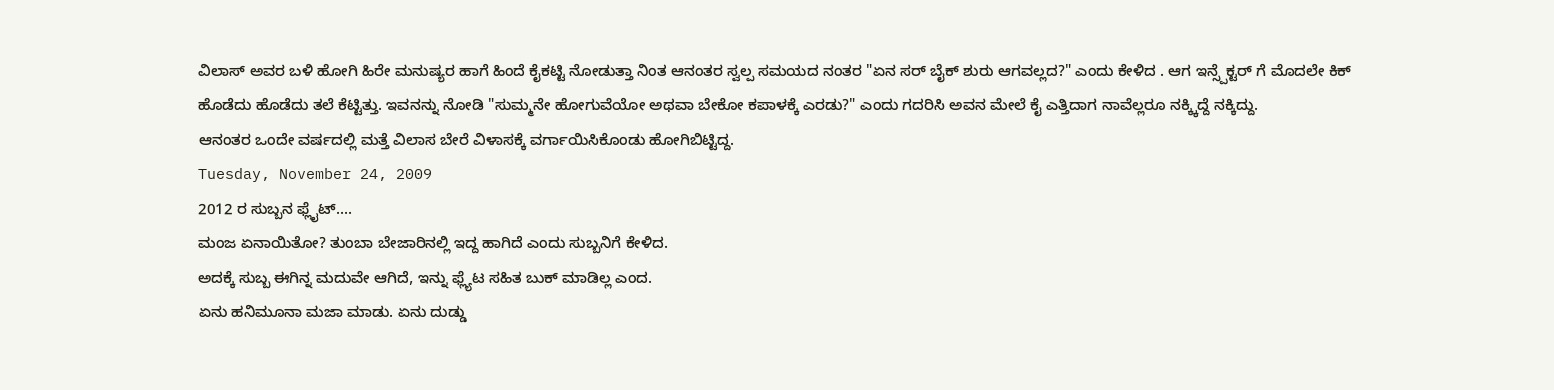ವಿಲಾಸ್ ಅವರ ಬಳಿ ಹೋಗಿ ಹಿರೇ ಮನುಷ್ಯರ ಹಾಗೆ ಹಿಂದೆ ಕೈಕಟ್ಟಿ ನೋಡುತ್ತಾ ನಿಂತ ಆನಂತರ ಸ್ವಲ್ಪ ಸಮಯದ ನಂತರ "ಏನ ಸರ್ ಬೈಕ್ ಶುರು ಆಗವಲ್ಲದ?" ಎಂದು ಕೇಳಿದ . ಆಗ ಇನ್ಸ್ಪೆಕ್ಟರ್ ಗೆ ಮೊದಲೇ ಕಿಕ್ ಹೊಡೆದು ಹೊಡೆದು ತಲೆ ಕೆಟ್ಟಿತ್ತು. ಇವನನ್ನು ನೋಡಿ "ಸುಮ್ಮನೇ ಹೋಗುವೆಯೋ ಅಥವಾ ಬೇಕೋ ಕಪಾಳಕ್ಕೆ ಎರಡು?" ಎಂದು ಗದರಿಸಿ ಅವನ ಮೇಲೆ ಕೈ ಎತ್ತಿದಾಗ ನಾವೆಲ್ಲರೂ ನಕ್ಕ್ಕಿದ್ದೆ ನಕ್ಕಿದ್ದು.
ಆನಂತರ ಒಂದೇ ವರ್ಷದಲ್ಲಿ ಮತ್ತೆ ವಿಲಾಸ ಬೇರೆ ವಿಳಾಸಕ್ಕೆ ವರ್ಗಾಯಿಸಿಕೊಂಡು ಹೋಗಿಬಿಟ್ಟಿದ್ದ.
Tuesday, November 24, 2009
2012 ರ ಸುಬ್ಬನ ಫ್ಲೈಟ್....
ಮಂಜ ಏನಾಯಿತೋ? ತುಂಬಾ ಬೇಜಾರಿನಲ್ಲಿ ಇದ್ದ ಹಾಗಿದೆ ಎಂದು ಸುಬ್ಬನಿಗೆ ಕೇಳಿದ.
ಅದಕ್ಕೆ ಸುಬ್ಬ ಈಗಿನ್ನ ಮದುವೇ ಆಗಿದೆ, ಇನ್ನು ಫ್ಲ್ಯೆಟ ಸಹಿತ ಬುಕ್ ಮಾಡಿಲ್ಲ ಎಂದ.
ಏನು ಹನಿಮೂನಾ ಮಜಾ ಮಾಡು. ಏನು ದುಡ್ಡು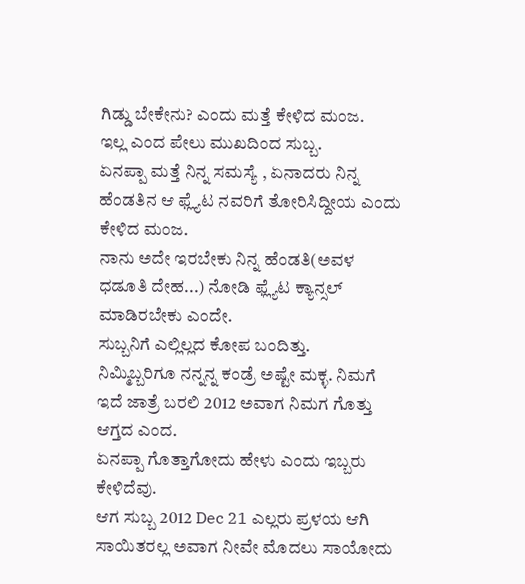ಗಿಡ್ಡು ಬೇಕೇನು? ಎಂದು ಮತ್ತೆ ಕೇಳಿದ ಮಂಜ.
ಇಲ್ಲ ಎಂದ ಪೇಲು ಮುಖದಿಂದ ಸುಬ್ಬ.
ಏನಪ್ಪಾ ಮತ್ತೆ ನಿನ್ನ ಸಮಸ್ಯೆ , ಏನಾದರು ನಿನ್ನ ಹೆಂಡತಿನ ಆ ಫ್ಲ್ಯೆಟ ನವರಿಗೆ ತೋರಿಸಿದ್ದೀಯ ಎಂದು ಕೇಳಿದ ಮಂಜ.
ನಾನು ಅದೇ ಇರಬೇಕು ನಿನ್ನ ಹೆಂಡತಿ(ಅವಳ ಧಡೂತಿ ದೇಹ...) ನೋಡಿ ಫ್ಲ್ಯೆಟ ಕ್ಯಾನ್ಸಲ್ ಮಾಡಿರಬೇಕು ಎಂದೇ.
ಸುಬ್ಬನಿಗೆ ಎಲ್ಲಿಲ್ಲದ ಕೋಪ ಬಂದಿತ್ತು.
ನಿಮ್ಮಿಬ್ಬರಿಗೂ ನನ್ನನ್ನ ಕಂಡ್ರೆ ಅಷ್ಟೇ ಮಕ್ಳ. ನಿಮಗೆ ಇದೆ ಜಾತ್ರೆ ಬರಲಿ 2012 ಅವಾಗ ನಿಮಗ ಗೊತ್ತು ಆಗ್ತದ ಎಂದ.
ಏನಪ್ಪಾ ಗೊತ್ತಾಗೋದು ಹೇಳು ಎಂದು ಇಬ್ಬರು ಕೇಳಿದೆವು.
ಆಗ ಸುಬ್ಬ 2012 Dec 21 ಎಲ್ಲರು ಪ್ರಳಯ ಆಗಿ ಸಾಯಿತರಲ್ಲ ಅವಾಗ ನೀವೇ ಮೊದಲು ಸಾಯೋದು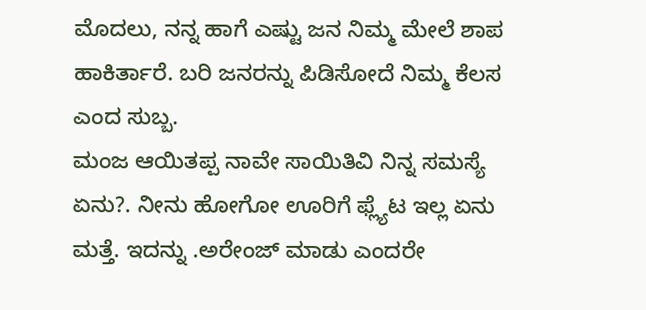ಮೊದಲು, ನನ್ನ ಹಾಗೆ ಎಷ್ಟು ಜನ ನಿಮ್ಮ ಮೇಲೆ ಶಾಪ ಹಾಕಿರ್ತಾರೆ. ಬರಿ ಜನರನ್ನು ಪಿಡಿಸೋದೆ ನಿಮ್ಮ ಕೆಲಸ ಎಂದ ಸುಬ್ಬ.
ಮಂಜ ಆಯಿತಪ್ಪ ನಾವೇ ಸಾಯಿತಿವಿ ನಿನ್ನ ಸಮಸ್ಯೆ ಏನು?. ನೀನು ಹೋಗೋ ಊರಿಗೆ ಫ್ಲ್ಯೆಟ ಇಲ್ಲ ಏನು ಮತ್ತೆ. ಇದನ್ನು .ಅರೇಂಜ್ ಮಾಡು ಎಂದರೇ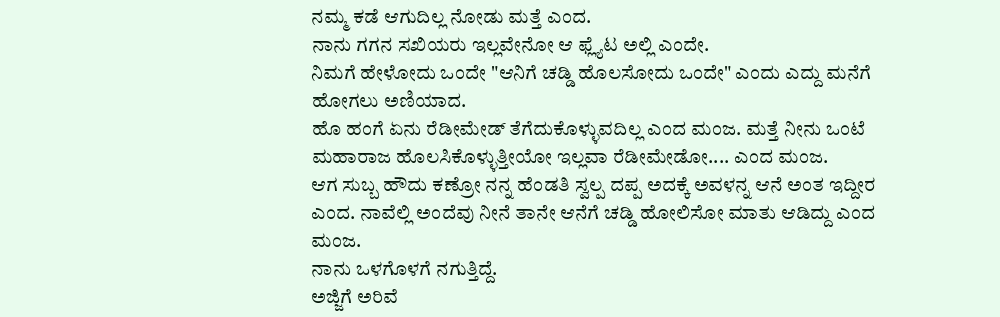ನಮ್ಮ ಕಡೆ ಆಗುದಿಲ್ಲ ನೋಡು ಮತ್ತೆ ಎಂದ.
ನಾನು ಗಗನ ಸಖಿಯರು ಇಲ್ಲವೇನೋ ಆ ಫ್ಲ್ಯೆಟ ಅಲ್ಲಿ ಎಂದೇ.
ನಿಮಗೆ ಹೇಳೋದು ಒಂದೇ "ಆನಿಗೆ ಚಡ್ಡಿ ಹೊಲಸೋದು ಒಂದೇ" ಎಂದು ಎದ್ದು ಮನೆಗೆ ಹೋಗಲು ಅಣಿಯಾದ.
ಹೊ ಹಂಗೆ ಏನು ರೆಡೀಮೇಡ್ ತೆಗೆದುಕೊಳ್ಳುವದಿಲ್ಲ ಎಂದ ಮಂಜ. ಮತ್ತೆ ನೀನು ಒಂಟೆ ಮಹಾರಾಜ ಹೊಲಸಿಕೊಳ್ಳುತ್ತೀಯೋ ಇಲ್ಲವಾ ರೆಡೀಮೇಡೋ.... ಎಂದ ಮಂಜ.
ಆಗ ಸುಬ್ಬ ಹೌದು ಕಣ್ರೋ ನನ್ನ ಹೆಂಡತಿ ಸ್ವಲ್ಪ ದಪ್ಪ ಅದಕ್ಕೆ ಅವಳನ್ನ ಆನೆ ಅಂತ ಇದ್ದೀರ ಎಂದ. ನಾವೆಲ್ಲಿ ಅಂದೆವು ನೀನೆ ತಾನೇ ಆನೆಗೆ ಚಡ್ಡಿ ಹೋಲಿಸೋ ಮಾತು ಆಡಿದ್ದು ಎಂದ ಮಂಜ.
ನಾನು ಒಳಗೊಳಗೆ ನಗುತ್ತಿದ್ದೆ.
ಅಜ್ಜಿಗೆ ಅರಿವೆ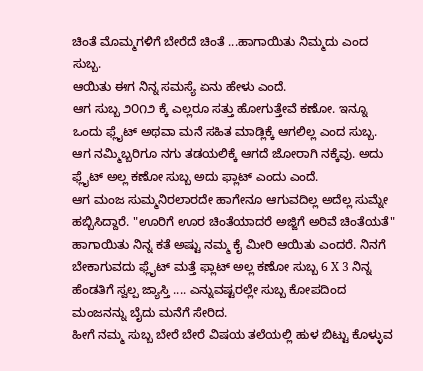ಚಿಂತೆ ಮೊಮ್ಮಗಳಿಗೆ ಬೇರೆದೆ ಚಿಂತೆ ...ಹಾಗಾಯಿತು ನಿಮ್ಮದು ಎಂದ ಸುಬ್ಬ.
ಆಯಿತು ಈಗ ನಿನ್ನ ಸಮಸ್ಯೆ ಏನು ಹೇಳು ಎಂದೆ.
ಆಗ ಸುಬ್ಬ ೨೦೧೨ ಕ್ಕೆ ಎಲ್ಲರೂ ಸತ್ತು ಹೋಗುತ್ತೇವೆ ಕಣೋ. ಇನ್ನೂ ಒಂದು ಫ್ಲೈಟ್ ಅಥವಾ ಮನೆ ಸಹಿತ ಮಾಡ್ಲಿಕ್ಕೆ ಆಗಲಿಲ್ಲ ಎಂದ ಸುಬ್ಬ.
ಆಗ ನಮ್ಮಿಬ್ಬರಿಗೂ ನಗು ತಡಯಲಿಕ್ಕೆ ಆಗದೆ ಜೋರಾಗಿ ನಕ್ಕೆವು. ಅದು ಫ್ಲೈಟ್ ಅಲ್ಲ ಕಣೋ ಸುಬ್ಬ ಅದು ಫ್ಲಾಟ್ ಎಂದು ಎಂದೆ.
ಆಗ ಮಂಜ ಸುಮ್ಮನಿರಲಾರದೇ ಹಾಗೇನೂ ಆಗುವದಿಲ್ಲ ಅದೆಲ್ಲ ಸುಮ್ನೇ ಹಬ್ಬಿಸಿದ್ದಾರೆ. "ಊರಿಗೆ ಊರ ಚಿಂತೆಯಾದರೆ ಅಜ್ಜಿಗೆ ಅರಿವೆ ಚಿಂತೆಯತೆ" ಹಾಗಾಯಿತು ನಿನ್ನ ಕತೆ ಅಷ್ಟು ನಮ್ಮ ಕೈ ಮೀರಿ ಆಯಿತು ಎಂದರೆ. ನಿನಗೆ ಬೇಕಾಗುವದು ಫ್ಲೈಟ್ ಮತ್ತೆ ಫ್ಲಾಟ್ ಅಲ್ಲ ಕಣೋ ಸುಬ್ಬ 6 X 3 ನಿನ್ನ ಹೆಂಡತಿಗೆ ಸ್ವಲ್ಪ ಜ್ಯಾಸ್ತಿ .... ಎನ್ನುವಷ್ಟರಲ್ಲೇ ಸುಬ್ಬ ಕೋಪದಿಂದ ಮಂಜನನ್ನು ಬೈದು ಮನೆಗೆ ಸೇರಿದ.
ಹೀಗೆ ನಮ್ಮ ಸುಬ್ಬ ಬೇರೆ ಬೇರೆ ವಿಷಯ ತಲೆಯಲ್ಲಿ ಹುಳ ಬಿಟ್ಟು ಕೊಳ್ಳುವ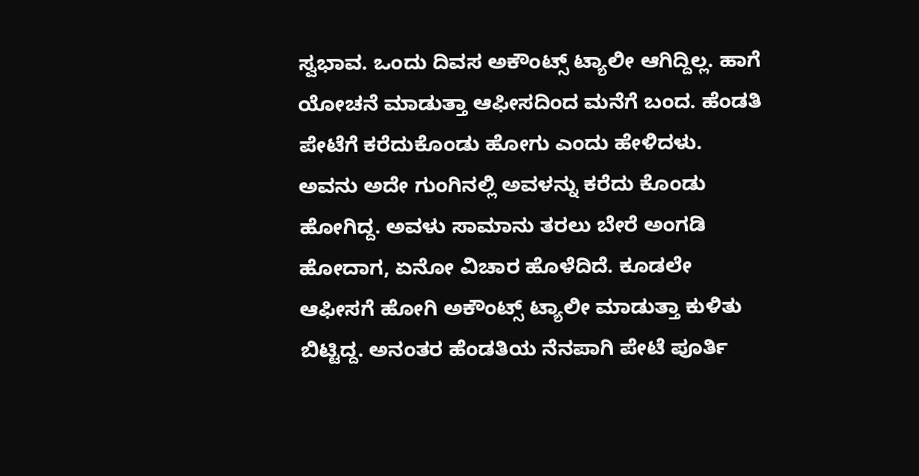ಸ್ವಭಾವ. ಒಂದು ದಿವಸ ಅಕೌಂಟ್ಸ್ ಟ್ಯಾಲೀ ಆಗಿದ್ದಿಲ್ಲ. ಹಾಗೆ ಯೋಚನೆ ಮಾಡುತ್ತಾ ಆಫೀಸದಿಂದ ಮನೆಗೆ ಬಂದ. ಹೆಂಡತಿ ಪೇಟೆಗೆ ಕರೆದುಕೊಂಡು ಹೋಗು ಎಂದು ಹೇಳಿದಳು. ಅವನು ಅದೇ ಗುಂಗಿನಲ್ಲಿ ಅವಳನ್ನು ಕರೆದು ಕೊಂಡು ಹೋಗಿದ್ದ. ಅವಳು ಸಾಮಾನು ತರಲು ಬೇರೆ ಅಂಗಡಿ ಹೋದಾಗ, ಏನೋ ವಿಚಾರ ಹೊಳೆದಿದೆ. ಕೂಡಲೇ ಆಫೀಸಗೆ ಹೋಗಿ ಅಕೌಂಟ್ಸ್ ಟ್ಯಾಲೀ ಮಾಡುತ್ತಾ ಕುಳಿತು ಬಿಟ್ಟಿದ್ದ. ಅನಂತರ ಹೆಂಡತಿಯ ನೆನಪಾಗಿ ಪೇಟೆ ಪೂರ್ತಿ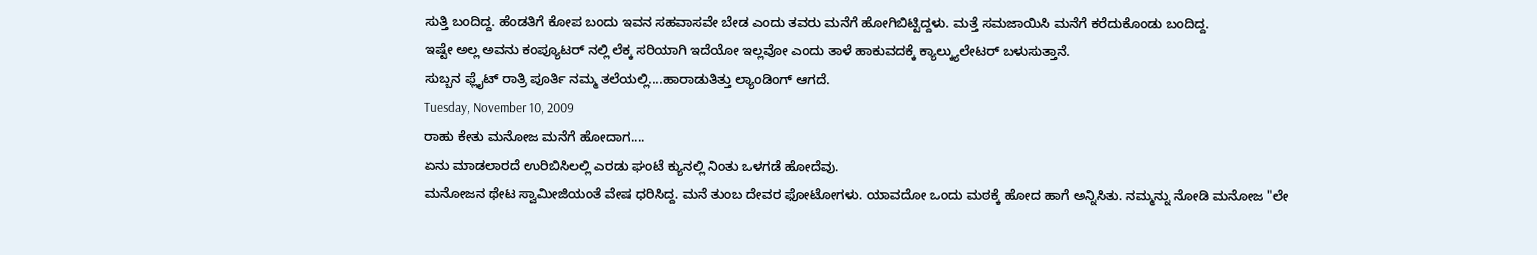ಸುತ್ತಿ ಬಂದಿದ್ದ. ಹೆಂಡತಿಗೆ ಕೋಪ ಬಂದು ಇವನ ಸಹವಾಸವೇ ಬೇಡ ಎಂದು ತವರು ಮನೆಗೆ ಹೋಗಿಬಿಟ್ಟಿದ್ದಳು. ಮತ್ತೆ ಸಮಜಾಯಿಸಿ ಮನೆಗೆ ಕರೆದುಕೊಂಡು ಬಂದಿದ್ದ.
ಇಷ್ಟೇ ಅಲ್ಲ ಅವನು ಕಂಪ್ಯೂಟರ್ ನಲ್ಲಿ ಲೆಕ್ಕ ಸರಿಯಾಗಿ ಇದೆಯೋ ಇಲ್ಲವೋ ಎಂದು ತಾಳೆ ಹಾಕುವದಕ್ಕೆ ಕ್ಯಾಲ್ಕ್ಯುಲೇಟರ್ ಬಳುಸುತ್ತಾನೆ.
ಸುಬ್ಬನ ಫ್ಲೈಟ್ ರಾತ್ರಿ ಪೂರ್ತಿ ನಮ್ಮ ತಲೆಯಲ್ಲಿ....ಹಾರಾಡುತಿತ್ತು ಲ್ಯಾಂಡಿಂಗ್ ಆಗದೆ.
Tuesday, November 10, 2009
ರಾಹು ಕೇತು ಮನೋಜ ಮನೆಗೆ ಹೋದಾಗ....
ಏನು ಮಾಡಲಾರದೆ ಉರಿಬಿಸಿಲಲ್ಲಿ ಎರಡು ಘಂಟೆ ಕ್ಯುನಲ್ಲಿ ನಿಂತು ಒಳಗಡೆ ಹೋದೆವು.
ಮನೋಜನ ಥೇಟ ಸ್ವಾಮೀಜಿಯಂತೆ ವೇಷ ಧರಿಸಿದ್ದ. ಮನೆ ತುಂಬ ದೇವರ ಫೋಟೋಗಳು. ಯಾವದೋ ಒಂದು ಮಠಕ್ಕೆ ಹೋದ ಹಾಗೆ ಅನ್ನಿಸಿತು. ನಮ್ಮನ್ನು ನೋಡಿ ಮನೋಜ "ಲೇ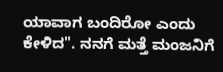ಯಾವಾಗ ಬಂದಿರೋ ಎಂದು ಕೇಳಿದ". ನನಗೆ ಮತ್ತೆ ಮಂಜನಿಗೆ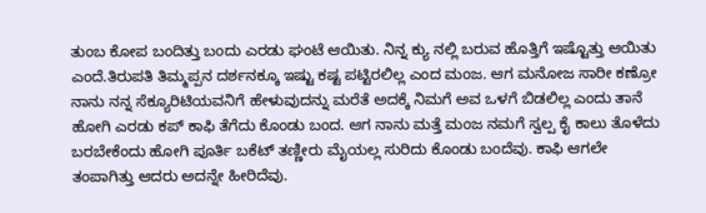ತುಂಬ ಕೋಪ ಬಂದಿತ್ತು ಬಂದು ಎರಡು ಘಂಟೆ ಆಯಿತು. ನಿನ್ನ ಕ್ಯು ನಲ್ಲಿ ಬರುವ ಹೊತ್ತಿಗೆ ಇಷ್ಟೊತ್ತು ಆಯಿತು ಎಂದೆ.ತಿರುಪತಿ ತಿಮ್ಮಪ್ಪನ ದರ್ಶನಕ್ಕೂ ಇಷ್ಟು ಕಷ್ಟ ಪಟ್ಟಿರಲಿಲ್ಲ ಎಂದ ಮಂಜ. ಆಗ ಮನೋಜ ಸಾರೀ ಕಣ್ರೋ ನಾನು ನನ್ನ ಸೆಕ್ಯೂರಿಟಿಯವನಿಗೆ ಹೇಳುವುದನ್ನು ಮರೆತೆ ಅದಕ್ಕೆ ನಿಮಗೆ ಅವ ಒಳಗೆ ಬಿಡಲಿಲ್ಲ ಎಂದು ತಾನೆ ಹೋಗಿ ಎರಡು ಕಪ್ ಕಾಫಿ ತೆಗೆದು ಕೊಂಡು ಬಂದ. ಆಗ ನಾನು ಮತ್ತೆ ಮಂಜ ನಮಗೆ ಸ್ವಲ್ಪ ಕೈ ಕಾಲು ತೊಳೆದು ಬರಬೇಕೆಂದು ಹೋಗಿ ಪೂರ್ತಿ ಬಕೆಟ್ ತಣ್ಣೀರು ಮೈಯಲ್ಲ ಸುರಿದು ಕೊಂಡು ಬಂದೆವು. ಕಾಫಿ ಆಗಲೇ ತಂಪಾಗಿತ್ತು ಆದರು ಅದನ್ನೇ ಹೀರಿದೆವು.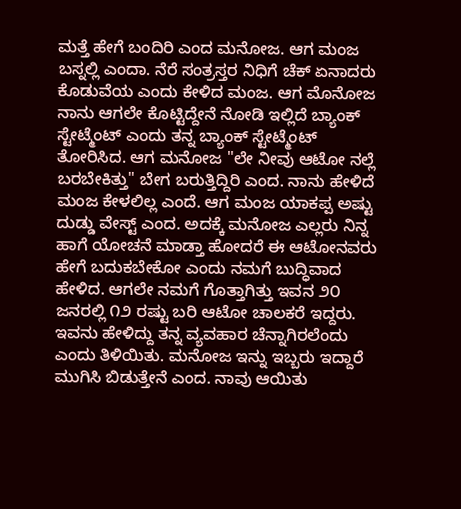ಮತ್ತೆ ಹೇಗೆ ಬಂದಿರಿ ಎಂದ ಮನೋಜ. ಆಗ ಮಂಜ ಬಸ್ನಲ್ಲಿ ಎಂದಾ. ನೆರೆ ಸಂತ್ರಸ್ತರ ನಿಧಿಗೆ ಚೆಕ್ ಏನಾದರು ಕೊಡುವೆಯ ಎಂದು ಕೇಳಿದ ಮಂಜ. ಆಗ ಮೊನೋಜ ನಾನು ಆಗಲೇ ಕೊಟ್ಟಿದ್ದೇನೆ ನೋಡಿ ಇಲ್ಲಿದೆ ಬ್ಯಾಂಕ್ ಸ್ಟೇಟ್ಮೆಂಟ್ ಎಂದು ತನ್ನ ಬ್ಯಾಂಕ್ ಸ್ಟೇಟ್ಮೆಂಟ್ ತೋರಿಸಿದ. ಆಗ ಮನೋಜ "ಲೇ ನೀವು ಆಟೋ ನಲ್ಲೆ ಬರಬೇಕಿತ್ತು" ಬೇಗ ಬರುತ್ತಿದ್ದಿರಿ ಎಂದ. ನಾನು ಹೇಳಿದೆ ಮಂಜ ಕೇಳಲಿಲ್ಲ ಎಂದೆ. ಆಗ ಮಂಜ ಯಾಕಪ್ಪ ಅಷ್ಟು ದುಡ್ಡು ವೇಸ್ಟ್ ಎಂದ. ಅದಕ್ಕೆ ಮನೋಜ ಎಲ್ಲರು ನಿನ್ನ ಹಾಗೆ ಯೋಚನೆ ಮಾಡ್ತಾ ಹೋದರೆ ಈ ಆಟೋನವರು ಹೇಗೆ ಬದುಕಬೇಕೋ ಎಂದು ನಮಗೆ ಬುದ್ಧಿವಾದ ಹೇಳಿದ. ಆಗಲೇ ನಮಗೆ ಗೊತ್ತಾಗಿತ್ತು ಇವನ ೨೦ ಜನರಲ್ಲಿ ೧೨ ರಷ್ಟು ಬರಿ ಆಟೋ ಚಾಲಕರೆ ಇದ್ದರು. ಇವನು ಹೇಳಿದ್ದು ತನ್ನ ವ್ಯವಹಾರ ಚೆನ್ನಾಗಿರಲೆಂದು ಎಂದು ತಿಳಿಯಿತು. ಮನೋಜ ಇನ್ನು ಇಬ್ಬರು ಇದ್ದಾರೆ ಮುಗಿಸಿ ಬಿಡುತ್ತೇನೆ ಎಂದ. ನಾವು ಆಯಿತು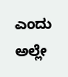ಎಂದು ಅಲ್ಲೇ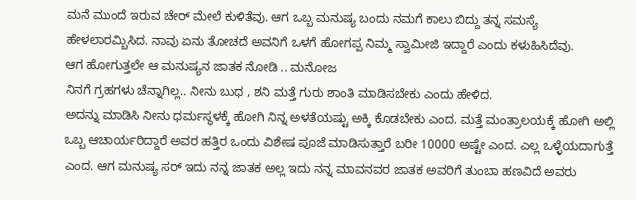ಮನೆ ಮುಂದೆ ಇರುವ ಚೇರ್ ಮೇಲೆ ಕುಳಿತೆವು. ಆಗ ಒಬ್ಬ ಮನುಷ್ಯ ಬಂದು ನಮಗೆ ಕಾಲು ಬಿದ್ದು ತನ್ನ ಸಮಸ್ಯೆ ಹೇಳಲಾರಮ್ಬಿಸಿದ. ನಾವು ಏನು ತೋಚದೆ ಅವನಿಗೆ ಒಳಗೆ ಹೋಗಪ್ಪ ನಿಮ್ಮ ಸ್ವಾಮೀಜಿ ಇದ್ದಾರೆ ಎಂದು ಕಳುಹಿಸಿದೆವು.
ಆಗ ಹೋಗುತ್ತಲೇ ಆ ಮನುಷ್ಯನ ಜಾತಕ ನೋಡಿ .. ಮನೋಜ
ನಿನಗೆ ಗ್ರಹಗಳು ಚೆನ್ನಾಗಿಲ್ಲ.. ನೀನು ಬುಧ , ಶನಿ ಮತ್ತೆ ಗುರು ಶಾಂತಿ ಮಾಡಿಸಬೇಕು ಎಂದು ಹೇಳಿದ.
ಅದನ್ನು ಮಾಡಿಸಿ ನೀನು ಧರ್ಮಸ್ಥಳಕ್ಕೆ ಹೋಗಿ ನಿನ್ನ ಅಳತೆಯಷ್ಟು ಅಕ್ಕಿ ಕೊಡಬೇಕು ಎಂದ. ಮತ್ತೆ ಮಂತ್ರಾಲಯಕ್ಕೆ ಹೋಗಿ ಅಲ್ಲಿ ಒಬ್ಬ ಆಚಾರ್ಯರಿದ್ದಾರೆ ಅವರ ಹತ್ತಿರ ಒಂದು ವಿಶೇಷ ಪೂಜೆ ಮಾಡಿಸುತ್ತಾರೆ ಬರೀ 10000 ಅಷ್ಟೇ ಎಂದ. ಎಲ್ಲ ಒಳ್ಳೆಯದಾಗುತ್ತೆ ಎಂದ. ಆಗ ಮನುಷ್ಯ ಸರ್ ಇದು ನನ್ನ ಜಾತಕ ಅಲ್ಲ ಇದು ನನ್ನ ಮಾವನವರ ಜಾತಕ ಅವರಿಗೆ ತುಂಬಾ ಹಣವಿದೆ ಅವರು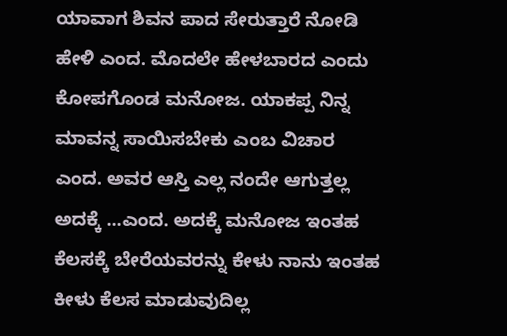ಯಾವಾಗ ಶಿವನ ಪಾದ ಸೇರುತ್ತಾರೆ ನೋಡಿ ಹೇಳಿ ಎಂದ. ಮೊದಲೇ ಹೇಳಬಾರದ ಎಂದು ಕೋಪಗೊಂಡ ಮನೋಜ. ಯಾಕಪ್ಪ ನಿನ್ನ ಮಾವನ್ನ ಸಾಯಿಸಬೇಕು ಎಂಬ ವಿಚಾರ ಎಂದ. ಅವರ ಆಸ್ತಿ ಎಲ್ಲ ನಂದೇ ಆಗುತ್ತಲ್ಲ ಅದಕ್ಕೆ ...ಎಂದ. ಅದಕ್ಕೆ ಮನೋಜ ಇಂತಹ ಕೆಲಸಕ್ಕೆ ಬೇರೆಯವರನ್ನು ಕೇಳು ನಾನು ಇಂತಹ ಕೀಳು ಕೆಲಸ ಮಾಡುವುದಿಲ್ಲ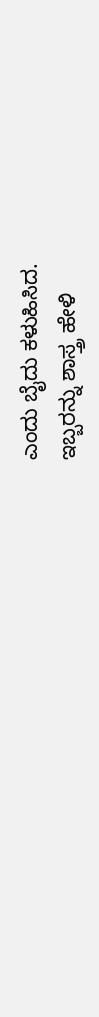ಎಂದು ಬೈದು ಕಳುಹಿಸಿದ.
ಇಬ್ಬರನ್ನು ಶಾಸ್ತ್ರ ಹೇಳಿ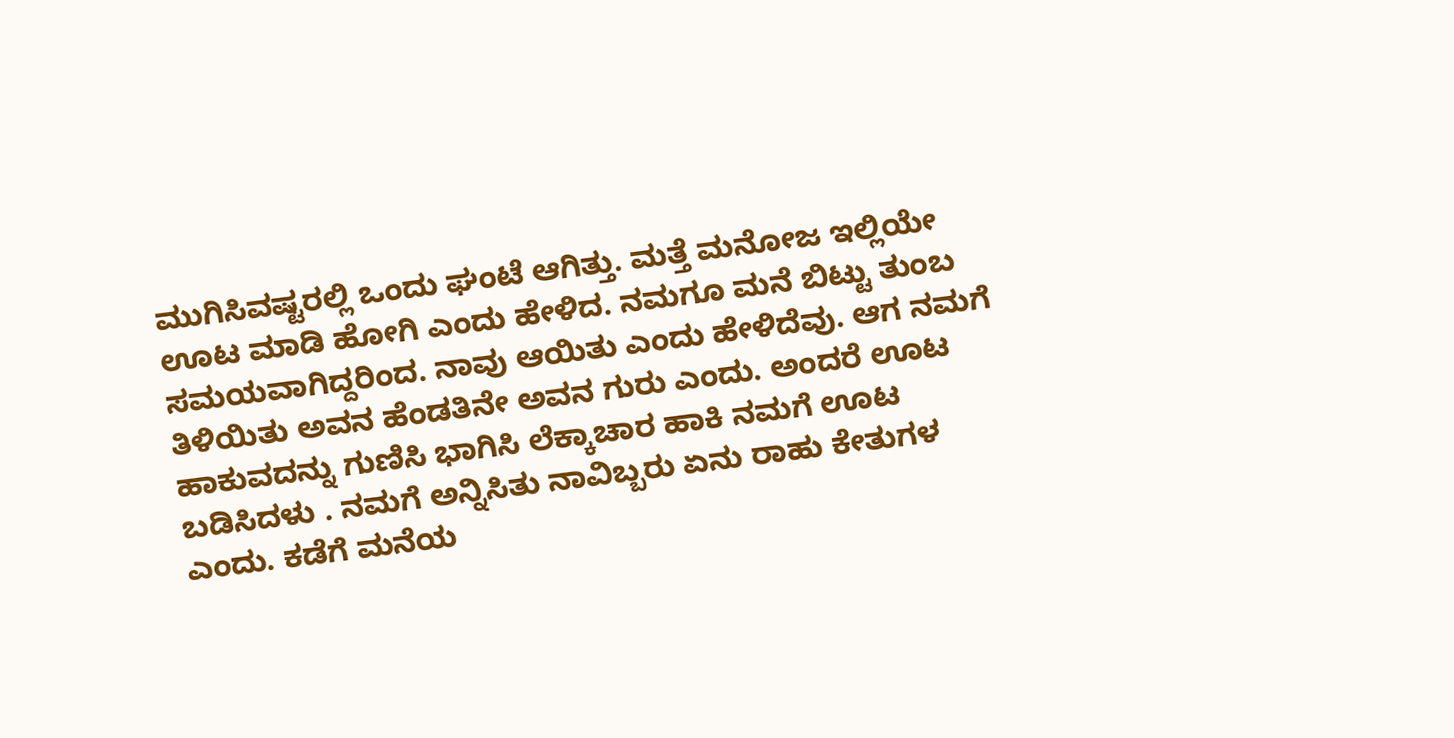ಮುಗಿಸಿವಷ್ಟರಲ್ಲಿ ಒಂದು ಘಂಟೆ ಆಗಿತ್ತು. ಮತ್ತೆ ಮನೋಜ ಇಲ್ಲಿಯೇ ಊಟ ಮಾಡಿ ಹೋಗಿ ಎಂದು ಹೇಳಿದ. ನಮಗೂ ಮನೆ ಬಿಟ್ಟು ತುಂಬ ಸಮಯವಾಗಿದ್ದರಿಂದ. ನಾವು ಆಯಿತು ಎಂದು ಹೇಳಿದೆವು. ಆಗ ನಮಗೆ ತಿಳಿಯಿತು ಅವನ ಹೆಂಡತಿನೇ ಅವನ ಗುರು ಎಂದು. ಅಂದರೆ ಊಟ ಹಾಕುವದನ್ನು ಗುಣಿಸಿ ಭಾಗಿಸಿ ಲೆಕ್ಕಾಚಾರ ಹಾಕಿ ನಮಗೆ ಊಟ ಬಡಿಸಿದಳು . ನಮಗೆ ಅನ್ನಿಸಿತು ನಾವಿಬ್ಬರು ಏನು ರಾಹು ಕೇತುಗಳ ಎಂದು. ಕಡೆಗೆ ಮನೆಯ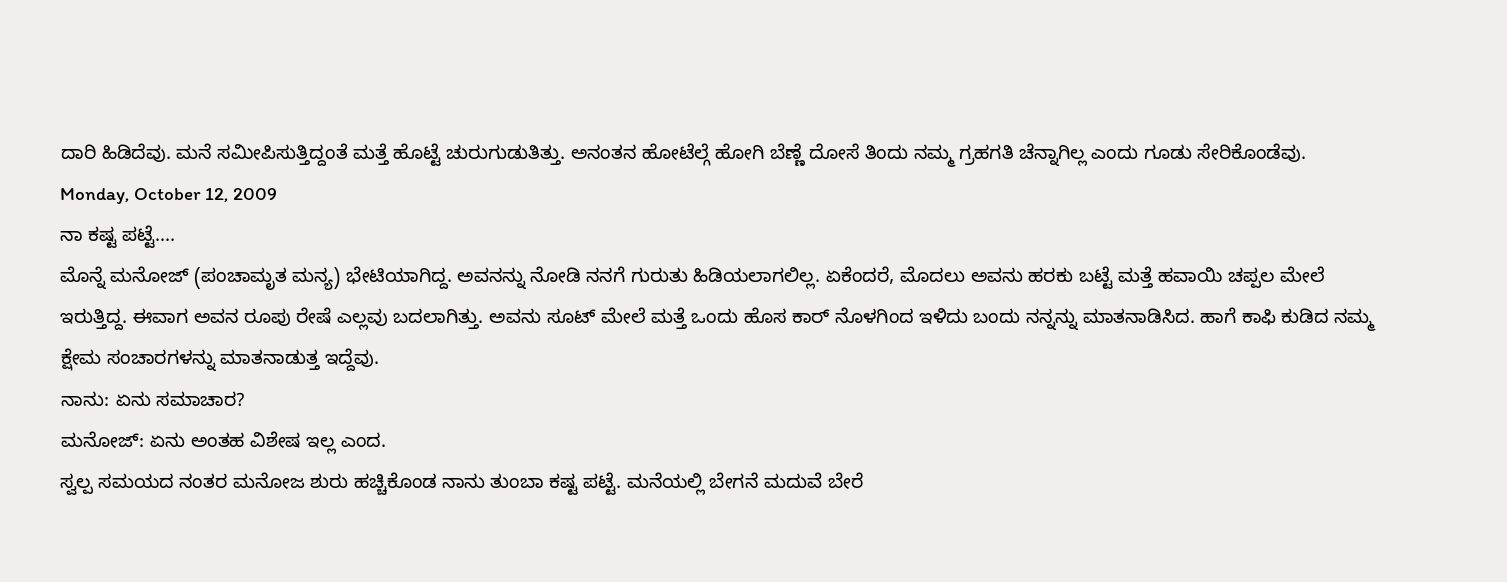ದಾರಿ ಹಿಡಿದೆವು. ಮನೆ ಸಮೀಪಿಸುತ್ತಿದ್ದಂತೆ ಮತ್ತೆ ಹೊಟ್ಟೆ ಚುರುಗುಡುತಿತ್ತು. ಅನಂತನ ಹೋಟೆಲ್ಗೆ ಹೋಗಿ ಬೆಣ್ಣೆ ದೋಸೆ ತಿಂದು ನಮ್ಮ ಗ್ರಹಗತಿ ಚೆನ್ನಾಗಿಲ್ಲ ಎಂದು ಗೂಡು ಸೇರಿಕೊಂಡೆವು.
Monday, October 12, 2009
ನಾ ಕಷ್ಟ ಪಟ್ಟೆ....
ಮೊನ್ನೆ ಮನೋಜ್ (ಪಂಚಾಮೃತ ಮನ್ಯ) ಭೇಟಿಯಾಗಿದ್ದ. ಅವನನ್ನು ನೋಡಿ ನನಗೆ ಗುರುತು ಹಿಡಿಯಲಾಗಲಿಲ್ಲ. ಏಕೆಂದರೆ, ಮೊದಲು ಅವನು ಹರಕು ಬಟ್ಟೆ ಮತ್ತೆ ಹವಾಯಿ ಚಪ್ಪಲ ಮೇಲೆ ಇರುತ್ತಿದ್ದ. ಈವಾಗ ಅವನ ರೂಪು ರೇಷೆ ಎಲ್ಲವು ಬದಲಾಗಿತ್ತು. ಅವನು ಸೂಟ್ ಮೇಲೆ ಮತ್ತೆ ಒಂದು ಹೊಸ ಕಾರ್ ನೊಳಗಿಂದ ಇಳಿದು ಬಂದು ನನ್ನನ್ನು ಮಾತನಾಡಿಸಿದ. ಹಾಗೆ ಕಾಫಿ ಕುಡಿದ ನಮ್ಮ ಕ್ಷೇಮ ಸಂಚಾರಗಳನ್ನು ಮಾತನಾಡುತ್ತ ಇದ್ದೆವು.
ನಾನು: ಏನು ಸಮಾಚಾರ?
ಮನೋಜ್: ಏನು ಅಂತಹ ವಿಶೇಷ ಇಲ್ಲ ಎಂದ.
ಸ್ವಲ್ಪ ಸಮಯದ ನಂತರ ಮನೋಜ ಶುರು ಹಚ್ಚಿಕೊಂಡ ನಾನು ತುಂಬಾ ಕಷ್ಟ ಪಟ್ಟೆ. ಮನೆಯಲ್ಲಿ ಬೇಗನೆ ಮದುವೆ ಬೇರೆ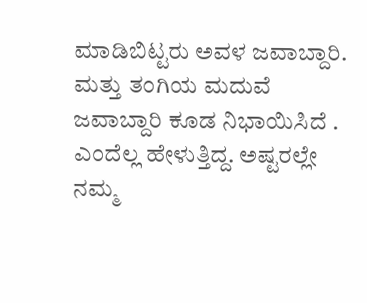ಮಾಡಿಬಿಟ್ಟರು ಅವಳ ಜವಾಬ್ದಾರಿ. ಮತ್ತು ತಂಗಿಯ ಮದುವೆ ಜವಾಬ್ದಾರಿ ಕೂಡ ನಿಭಾಯಿಸಿದೆ . ಎಂದೆಲ್ಲ ಹೇಳುತ್ತಿದ್ದ. ಅಷ್ಟರಲ್ಲೇ ನಮ್ಮ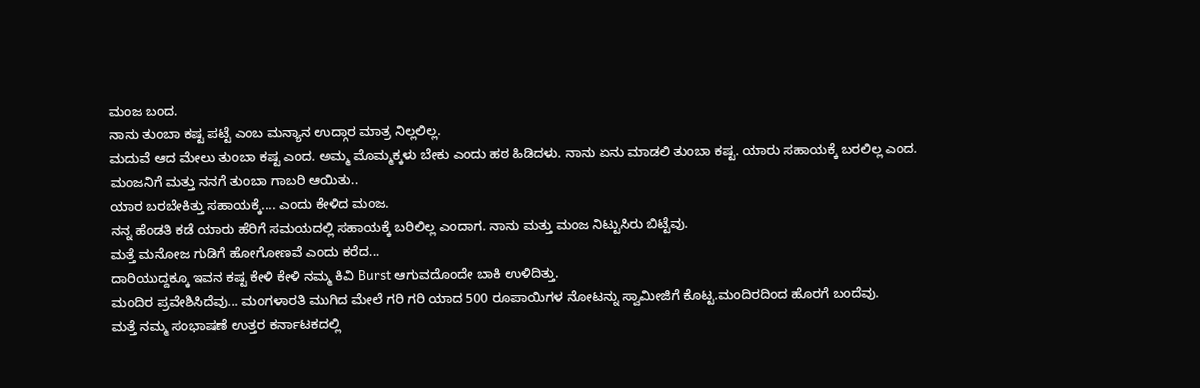ಮಂಜ ಬಂದ.
ನಾನು ತುಂಬಾ ಕಷ್ಟ ಪಟ್ಟೆ ಎಂಬ ಮನ್ಯಾನ ಉದ್ಗಾರ ಮಾತ್ರ ನಿಲ್ಲಲಿಲ್ಲ.
ಮದುವೆ ಆದ ಮೇಲು ತುಂಬಾ ಕಷ್ಟ ಎಂದ. ಅಮ್ಮ ಮೊಮ್ಮಕ್ಕಳು ಬೇಕು ಎಂದು ಹಠ ಹಿಡಿದಳು. ನಾನು ಏನು ಮಾಡಲಿ ತುಂಬಾ ಕಷ್ಟ. ಯಾರು ಸಹಾಯಕ್ಕೆ ಬರಲಿಲ್ಲ ಎಂದ.
ಮಂಜನಿಗೆ ಮತ್ತು ನನಗೆ ತುಂಬಾ ಗಾಬರಿ ಆಯಿತು..
ಯಾರ ಬರಬೇಕಿತ್ತು ಸಹಾಯಕ್ಕೆ.... ಎಂದು ಕೇಳಿದ ಮಂಜ.
ನನ್ನ ಹೆಂಡತಿ ಕಡೆ ಯಾರು ಹೆರಿಗೆ ಸಮಯದಲ್ಲಿ ಸಹಾಯಕ್ಕೆ ಬರಿಲಿಲ್ಲ ಎಂದಾಗ. ನಾನು ಮತ್ತು ಮಂಜ ನಿಟ್ಟುಸಿರು ಬಿಟ್ಟೆವು.
ಮತ್ತೆ ಮನೋಜ ಗುಡಿಗೆ ಹೋಗೋಣವೆ ಎಂದು ಕರೆದ...
ದಾರಿಯುದ್ದಕ್ಕೂ ಇವನ ಕಷ್ಟ ಕೇಳಿ ಕೇಳಿ ನಮ್ಮ ಕಿವಿ Burst ಆಗುವದೊಂದೇ ಬಾಕಿ ಉಳಿದಿತ್ತು.
ಮಂದಿರ ಪ್ರವೇಶಿಸಿದೆವು... ಮಂಗಳಾರತಿ ಮುಗಿದ ಮೇಲೆ ಗರಿ ಗರಿ ಯಾದ 500 ರೂಪಾಯಿಗಳ ನೋಟನ್ನು ಸ್ವಾಮೀಜಿಗೆ ಕೊಟ್ಟ.ಮಂದಿರದಿಂದ ಹೊರಗೆ ಬಂದೆವು.
ಮತ್ತೆ ನಮ್ಮ ಸಂಭಾಷಣೆ ಉತ್ತರ ಕರ್ನಾಟಕದಲ್ಲಿ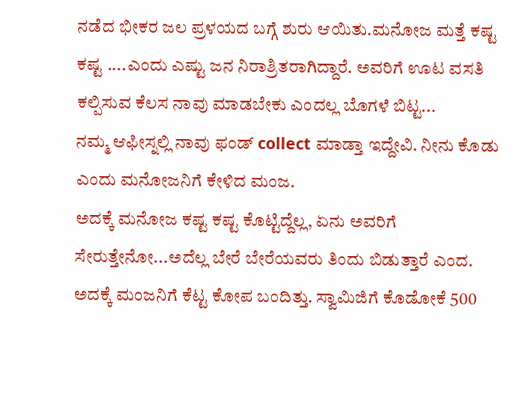ನಡೆದ ಭೀಕರ ಜಲ ಪ್ರಳಯದ ಬಗ್ಗೆ ಶುರು ಆಯಿತು.ಮನೋಜ ಮತ್ತೆ ಕಷ್ಟ ಕಷ್ಟ ....ಎಂದು ಎಷ್ಟು ಜನ ನಿರಾಶ್ರಿತರಾಗಿದ್ದಾರೆ. ಅವರಿಗೆ ಊಟ ವಸತಿ ಕಲ್ಪಿಸುವ ಕೆಲಸ ನಾವು ಮಾಡಬೇಕು ಎಂದಲ್ಲ ಬೊಗಳೆ ಬಿಟ್ಟ...
ನಮ್ಮ ಆಫೀಸ್ನಲ್ಲಿ ನಾವು ಫಂಡ್ collect ಮಾಡ್ತಾ ಇದ್ದೇವಿ. ನೀನು ಕೊಡು ಎಂದು ಮನೋಜನಿಗೆ ಕೇಳಿದ ಮಂಜ.
ಅದಕ್ಕೆ ಮನೋಜ ಕಷ್ಟ ಕಷ್ಟ ಕೊಟ್ಟಿದ್ದೆಲ್ಲ, ಏನು ಅವರಿಗೆ ಸೇರುತ್ತೇನೋ...ಅದೆಲ್ಲ ಬೇರೆ ಬೇರೆಯವರು ತಿಂದು ಬಿಡುತ್ತಾರೆ ಎಂದ.
ಅದಕ್ಕೆ ಮಂಜನಿಗೆ ಕೆಟ್ಟ ಕೋಪ ಬಂದಿತ್ತು. ಸ್ವಾಮಿಜಿಗೆ ಕೊಡೋಕೆ 500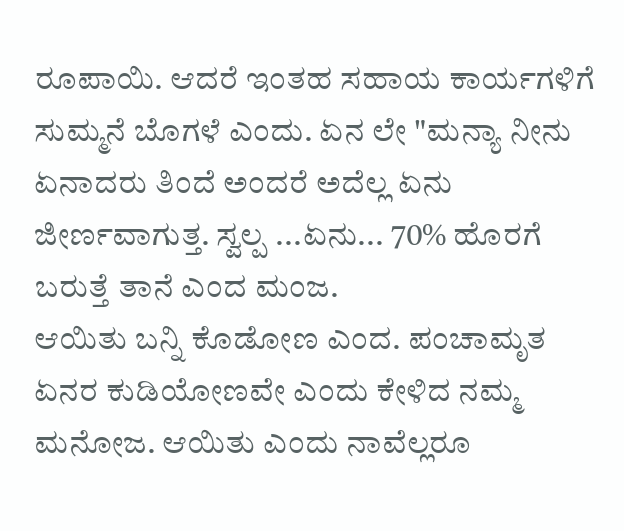ರೂಪಾಯಿ. ಆದರೆ ಇಂತಹ ಸಹಾಯ ಕಾರ್ಯಗಳಿಗೆ ಸುಮ್ಮನೆ ಬೊಗಳೆ ಎಂದು. ಏನ ಲೇ "ಮನ್ಯಾ ನೀನು ಏನಾದರು ತಿಂದೆ ಅಂದರೆ ಅದೆಲ್ಲ ಏನು ಜೀರ್ಣವಾಗುತ್ತ. ಸ್ವಲ್ಪ ...ಏನು... 70% ಹೊರಗೆ ಬರುತ್ತೆ ತಾನೆ ಎಂದ ಮಂಜ.
ಆಯಿತು ಬನ್ನಿ ಕೊಡೋಣ ಎಂದ. ಪಂಚಾಮೃತ ಏನರ ಕುಡಿಯೋಣವೇ ಎಂದು ಕೇಳಿದ ನಮ್ಮ ಮನೋಜ. ಆಯಿತು ಎಂದು ನಾವೆಲ್ಲರೂ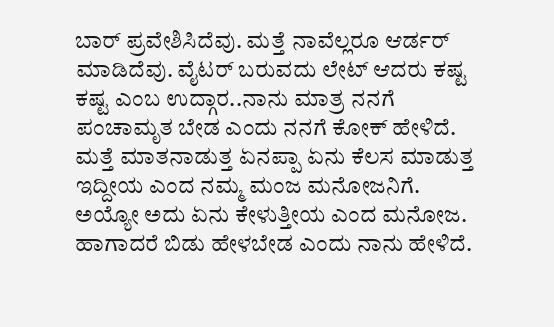ಬಾರ್ ಪ್ರವೇಶಿಸಿದೆವು. ಮತ್ತೆ ನಾವೆಲ್ಲರೂ ಆರ್ಡರ್ ಮಾಡಿದೆವು. ವೈಟರ್ ಬರುವದು ಲೇಟ್ ಆದರು ಕಷ್ಟ ಕಷ್ಟ ಎಂಬ ಉದ್ಗಾರ..ನಾನು ಮಾತ್ರ ನನಗೆ ಪಂಚಾಮೃತ ಬೇಡ ಎಂದು ನನಗೆ ಕೋಕ್ ಹೇಳಿದೆ.
ಮತ್ತೆ ಮಾತನಾಡುತ್ತ ಏನಪ್ಪಾ ಏನು ಕೆಲಸ ಮಾಡುತ್ತ ಇದ್ದೀಯ ಎಂದ ನಮ್ಮ ಮಂಜ ಮನೋಜನಿಗೆ.
ಅಯ್ಯೋ ಅದು ಏನು ಕೇಳುತ್ತೀಯ ಎಂದ ಮನೋಜ.
ಹಾಗಾದರೆ ಬಿಡು ಹೇಳಬೇಡ ಎಂದು ನಾನು ಹೇಳಿದೆ.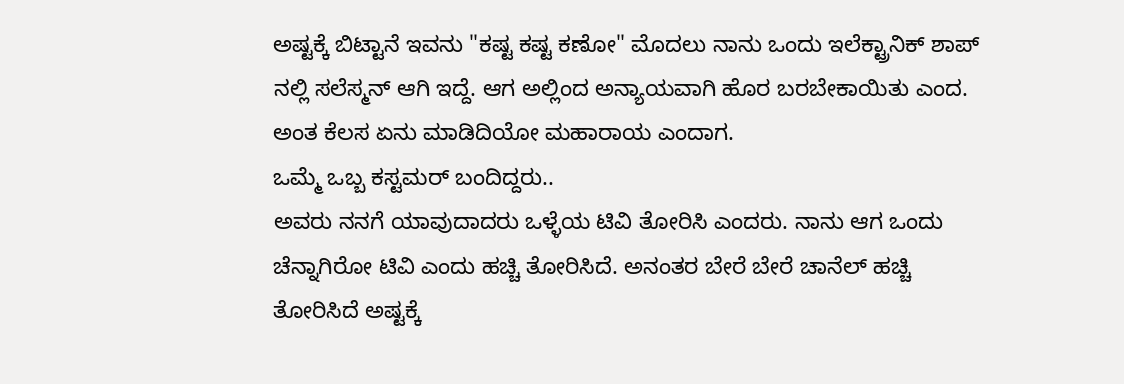ಅಷ್ಟಕ್ಕೆ ಬಿಟ್ಟಾನೆ ಇವನು "ಕಷ್ಟ ಕಷ್ಟ ಕಣೋ" ಮೊದಲು ನಾನು ಒಂದು ಇಲೆಕ್ಟ್ರಾನಿಕ್ ಶಾಪ್ ನಲ್ಲಿ ಸಲೆಸ್ಮನ್ ಆಗಿ ಇದ್ದೆ. ಆಗ ಅಲ್ಲಿಂದ ಅನ್ಯಾಯವಾಗಿ ಹೊರ ಬರಬೇಕಾಯಿತು ಎಂದ. ಅಂತ ಕೆಲಸ ಏನು ಮಾಡಿದಿಯೋ ಮಹಾರಾಯ ಎಂದಾಗ.
ಒಮ್ಮೆ ಒಬ್ಬ ಕಸ್ಟಮರ್ ಬಂದಿದ್ದರು..
ಅವರು ನನಗೆ ಯಾವುದಾದರು ಒಳ್ಳೆಯ ಟಿವಿ ತೋರಿಸಿ ಎಂದರು. ನಾನು ಆಗ ಒಂದು ಚೆನ್ನಾಗಿರೋ ಟಿವಿ ಎಂದು ಹಚ್ಚಿ ತೋರಿಸಿದೆ. ಅನಂತರ ಬೇರೆ ಬೇರೆ ಚಾನೆಲ್ ಹಚ್ಚಿ ತೋರಿಸಿದೆ ಅಷ್ಟಕ್ಕೆ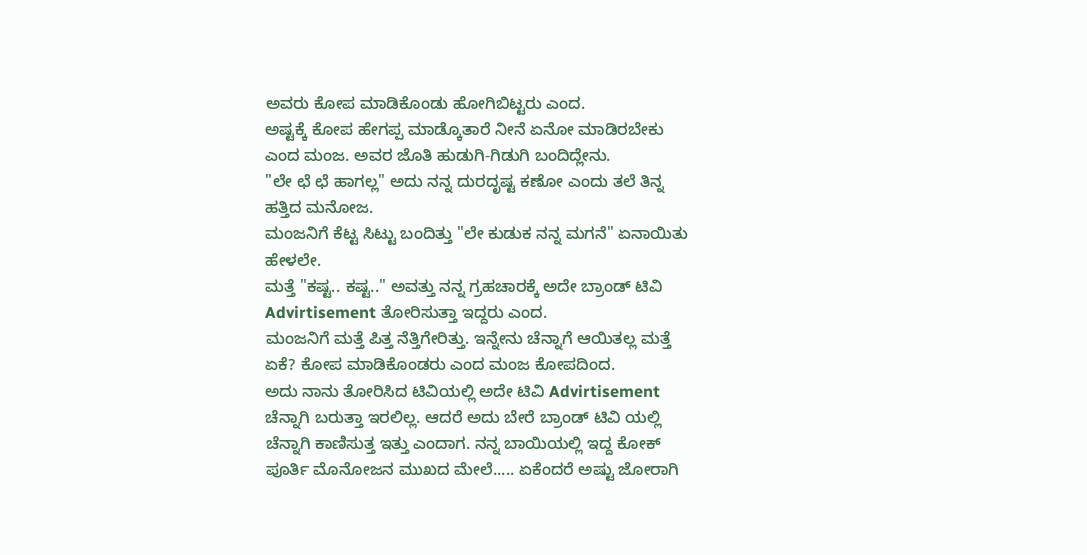ಅವರು ಕೋಪ ಮಾಡಿಕೊಂಡು ಹೋಗಿಬಿಟ್ಟರು ಎಂದ.
ಅಷ್ಟಕ್ಕೆ ಕೋಪ ಹೇಗಪ್ಪ ಮಾಡ್ಕೊತಾರೆ ನೀನೆ ಏನೋ ಮಾಡಿರಬೇಕು ಎಂದ ಮಂಜ. ಅವರ ಜೊತಿ ಹುಡುಗಿ-ಗಿಡುಗಿ ಬಂದಿದ್ಲೇನು.
"ಲೇ ಛೆ ಛೆ ಹಾಗಲ್ಲ" ಅದು ನನ್ನ ದುರದೃಷ್ಟ ಕಣೋ ಎಂದು ತಲೆ ತಿನ್ನ ಹತ್ತಿದ ಮನೋಜ.
ಮಂಜನಿಗೆ ಕೆಟ್ಟ ಸಿಟ್ಟು ಬಂದಿತ್ತು "ಲೇ ಕುಡುಕ ನನ್ನ ಮಗನೆ" ಏನಾಯಿತು ಹೇಳಲೇ.
ಮತ್ತೆ "ಕಷ್ಟ.. ಕಷ್ಟ.." ಅವತ್ತು ನನ್ನ ಗ್ರಹಚಾರಕ್ಕೆ ಅದೇ ಬ್ರಾಂಡ್ ಟಿವಿ Advirtisement ತೋರಿಸುತ್ತಾ ಇದ್ದರು ಎಂದ.
ಮಂಜನಿಗೆ ಮತ್ತೆ ಪಿತ್ತ ನೆತ್ತಿಗೇರಿತ್ತು. ಇನ್ನೇನು ಚೆನ್ನಾಗೆ ಆಯಿತಲ್ಲ ಮತ್ತೆ ಏಕೆ? ಕೋಪ ಮಾಡಿಕೊಂಡರು ಎಂದ ಮಂಜ ಕೋಪದಿಂದ.
ಅದು ನಾನು ತೋರಿಸಿದ ಟಿವಿಯಲ್ಲಿ ಅದೇ ಟಿವಿ Advirtisement ಚೆನ್ನಾಗಿ ಬರುತ್ತಾ ಇರಲಿಲ್ಲ. ಆದರೆ ಅದು ಬೇರೆ ಬ್ರಾಂಡ್ ಟಿವಿ ಯಲ್ಲಿ ಚೆನ್ನಾಗಿ ಕಾಣಿಸುತ್ತ ಇತ್ತು ಎಂದಾಗ. ನನ್ನ ಬಾಯಿಯಲ್ಲಿ ಇದ್ದ ಕೋಕ್ ಪೂರ್ತಿ ಮೊನೋಜನ ಮುಖದ ಮೇಲೆ..... ಏಕೆಂದರೆ ಅಷ್ಟು ಜೋರಾಗಿ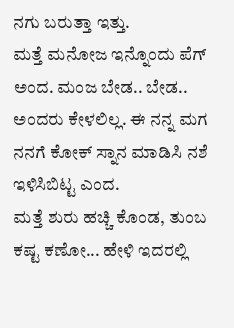ನಗು ಬರುತ್ತಾ ಇತ್ತು.
ಮತ್ತೆ ಮನೋಜ ಇನ್ನೊಂದು ಪೆಗ್ ಅಂದ. ಮಂಜ ಬೇಡ.. ಬೇಡ.. ಅಂದರು ಕೇಳಲಿಲ್ಲ. ಈ ನನ್ನ ಮಗ ನನಗೆ ಕೋಕ್ ಸ್ನಾನ ಮಾಡಿಸಿ ನಶೆ ಇಳಿಸಿಬಿಟ್ಟ ಎಂದ.
ಮತ್ತೆ ಶುರು ಹಚ್ಚಿ ಕೊಂಡ, ತುಂಬ ಕಷ್ಟ ಕಣೋ... ಹೇಳಿ ಇದರಲ್ಲಿ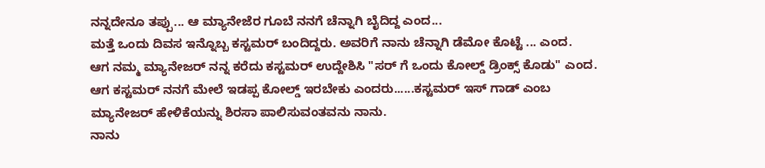ನನ್ನದೇನೂ ತಪ್ಪು... ಆ ಮ್ಯಾನೇಜೆರ ಗೂಬೆ ನನಗೆ ಚೆನ್ನಾಗಿ ಬೈದಿದ್ದ ಎಂದ...
ಮತ್ತೆ ಒಂದು ದಿವಸ ಇನ್ನೊಬ್ಬ ಕಸ್ಟಮರ್ ಬಂದಿದ್ದರು. ಅವರಿಗೆ ನಾನು ಚೆನ್ನಾಗಿ ಡೆಮೋ ಕೊಟ್ಟೆ ... ಎಂದ.
ಆಗ ನಮ್ಮ ಮ್ಯಾನೇಜರ್ ನನ್ನ ಕರೆದು ಕಸ್ಟಮರ್ ಉದ್ದೇಶಿಸಿ "ಸರ್ ಗೆ ಒಂದು ಕೋಲ್ಡ್ ಡ್ರಿಂಕ್ಸ್ ಕೊಡು" ಎಂದ.
ಆಗ ಕಸ್ಟಮರ್ ನನಗೆ ಮೇಲೆ ಇಡಪ್ಪ ಕೋಲ್ಡ್ ಇರಬೇಕು ಎಂದರು......ಕಸ್ಟಮರ್ ಇಸ್ ಗಾಡ್ ಎಂಬ ಮ್ಯಾನೇಜರ್ ಹೇಳಿಕೆಯನ್ನು ಶಿರಸಾ ಪಾಲಿಸುವಂತವನು ನಾನು.
ನಾನು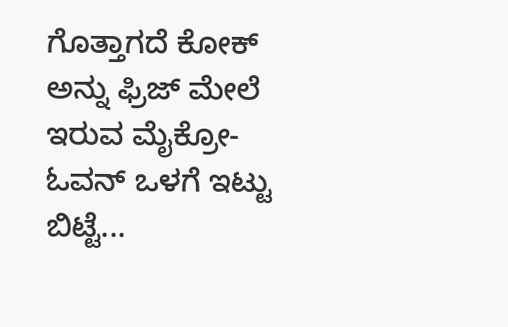ಗೊತ್ತಾಗದೆ ಕೋಕ್ ಅನ್ನು ಫ್ರಿಜ್ ಮೇಲೆ ಇರುವ ಮೈಕ್ರೋ-ಓವನ್ ಒಳಗೆ ಇಟ್ಟು ಬಿಟ್ಟೆ...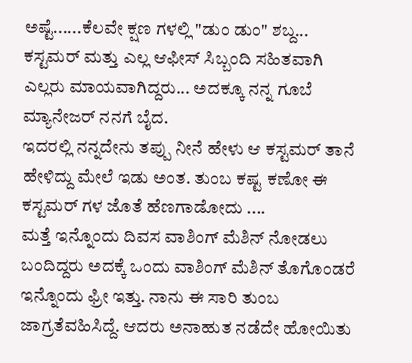ಅಷ್ಟೆ......ಕೆಲವೇ ಕ್ಷಣ ಗಳಲ್ಲಿ "ಡುಂ ಡುಂ" ಶಬ್ದ... ಕಸ್ಟಮರ್ ಮತ್ತು ಎಲ್ಲ ಆಫೀಸ್ ಸಿಬ್ಬಂದಿ ಸಹಿತವಾಗಿ ಎಲ್ಲರು ಮಾಯವಾಗಿದ್ದರು... ಅದಕ್ಕೂ ನನ್ನ ಗೂಬೆ ಮ್ಯಾನೇಜರ್ ನನಗೆ ಬೈದ.
ಇದರಲ್ಲಿ ನನ್ನದೇನು ತಪ್ಪು ನೀನೆ ಹೇಳು ಆ ಕಸ್ಟಮರ್ ತಾನೆ ಹೇಳಿದ್ದು ಮೇಲೆ ಇಡು ಅಂತ. ತುಂಬ ಕಷ್ಟ ಕಣೋ ಈ ಕಸ್ಟಮರ್ ಗಳ ಜೊತೆ ಹೆಣಗಾಡೋದು ....
ಮತ್ತೆ ಇನ್ನೊಂದು ದಿವಸ ವಾಶಿಂಗ್ ಮೆಶಿನ್ ನೋಡಲು ಬಂದಿದ್ದರು ಅದಕ್ಕೆ ಒಂದು ವಾಶಿಂಗ್ ಮೆಶಿನ್ ತೊಗೊಂಡರೆ ಇನ್ನೊಂದು ಫ್ರೀ ಇತ್ತು. ನಾನು ಈ ಸಾರಿ ತುಂಬ ಜಾಗ್ರತೆವಹಿಸಿದ್ದೆ. ಆದರು ಅನಾಹುತ ನಡೆದೇ ಹೋಯಿತು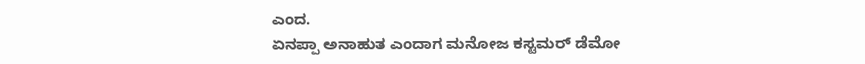ಎಂದ.
ಏನಪ್ಪಾ ಅನಾಹುತ ಎಂದಾಗ ಮನೋಜ ಕಸ್ಟಮರ್ ಡೆಮೋ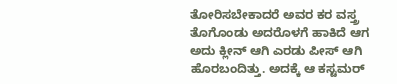ತೋರಿಸಬೇಕಾದರೆ ಅವರ ಕರ ವಸ್ತ್ರ ತೊಗೊಂಡು ಅದರೊಳಗೆ ಹಾಕಿದೆ ಆಗ ಅದು ಕ್ಲೀನ್ ಆಗಿ ಎರಡು ಪೀಸ್ ಆಗಿ ಹೊರಬಂದಿತ್ತು. ಅದಕ್ಕೆ ಆ ಕಸ್ಟಮರ್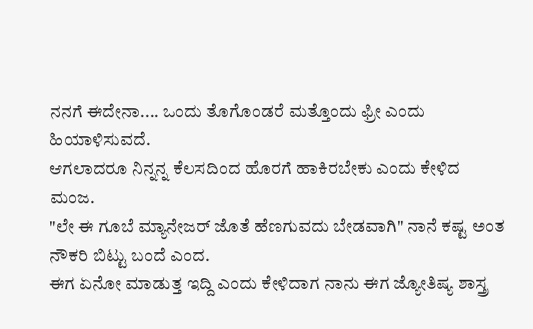ನನಗೆ ಈದೇನಾ.... ಒಂದು ತೊಗೊಂಡರೆ ಮತ್ತೊಂದು ಫ್ರೀ ಎಂದು ಹಿಯಾಳಿಸುವದೆ.
ಆಗಲಾದರೂ ನಿನ್ನನ್ನ ಕೆಲಸದಿಂದ ಹೊರಗೆ ಹಾಕಿರಬೇಕು ಎಂದು ಕೇಳಿದ ಮಂಜ.
"ಲೇ ಈ ಗೂಬೆ ಮ್ಯಾನೇಜರ್ ಜೊತೆ ಹೆಣಗುವದು ಬೇಡವಾಗಿ" ನಾನೆ ಕಷ್ಟ ಅಂತ ನೌಕರಿ ಬಿಟ್ಟು ಬಂದೆ ಎಂದ.
ಈಗ ಏನೋ ಮಾಡುತ್ತ ಇದ್ದಿ ಎಂದು ಕೇಳಿದಾಗ ನಾನು ಈಗ ಜ್ಯೋತಿಷ್ಯ ಶಾಸ್ತ್ರ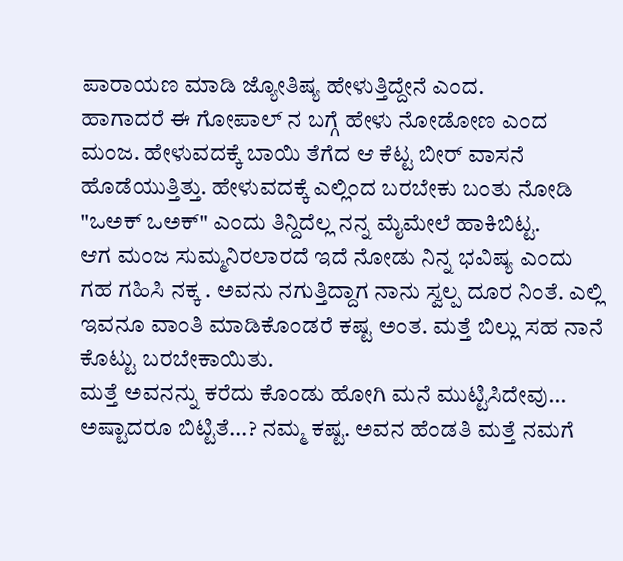ಪಾರಾಯಣ ಮಾಡಿ ಜ್ಯೋತಿಷ್ಯ ಹೇಳುತ್ತಿದ್ದೇನೆ ಎಂದ.
ಹಾಗಾದರೆ ಈ ಗೋಪಾಲ್ ನ ಬಗ್ಗೆ ಹೇಳು ನೋಡೋಣ ಎಂದ ಮಂಜ. ಹೇಳುವದಕ್ಕೆ ಬಾಯಿ ತೆಗೆದ ಆ ಕೆಟ್ಟ ಬೀರ್ ವಾಸನೆ ಹೊಡೆಯುತ್ತಿತ್ತು. ಹೇಳುವದಕ್ಕೆ ಎಲ್ಲಿಂದ ಬರಬೇಕು ಬಂತು ನೋಡಿ "ಒಅಕ್ ಒಅಕ್" ಎಂದು ತಿನ್ದಿದೆಲ್ಲ ನನ್ನ ಮೈಮೇಲೆ ಹಾಕಿಬಿಟ್ಟ.
ಆಗ ಮಂಜ ಸುಮ್ಮನಿರಲಾರದೆ ಇದೆ ನೋಡು ನಿನ್ನ ಭವಿಷ್ಯ ಎಂದು ಗಹ ಗಹಿಸಿ ನಕ್ಕ . ಅವನು ನಗುತ್ತಿದ್ದಾಗ ನಾನು ಸ್ವಲ್ಪ ದೂರ ನಿಂತೆ. ಎಲ್ಲಿ ಇವನೂ ವಾಂತಿ ಮಾಡಿಕೊಂಡರೆ ಕಷ್ಟ ಅಂತ. ಮತ್ತೆ ಬಿಲ್ಲು ಸಹ ನಾನೆ ಕೊಟ್ಟು ಬರಬೇಕಾಯಿತು.
ಮತ್ತೆ ಅವನನ್ನು ಕರೆದು ಕೊಂಡು ಹೋಗಿ ಮನೆ ಮುಟ್ಟಿಸಿದೇವು... ಅಷ್ಟಾದರೂ ಬಿಟ್ಟಿತೆ...? ನಮ್ಮ ಕಷ್ಟ. ಅವನ ಹೆಂಡತಿ ಮತ್ತೆ ನಮಗೆ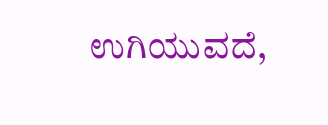ಉಗಿಯುವದೆ,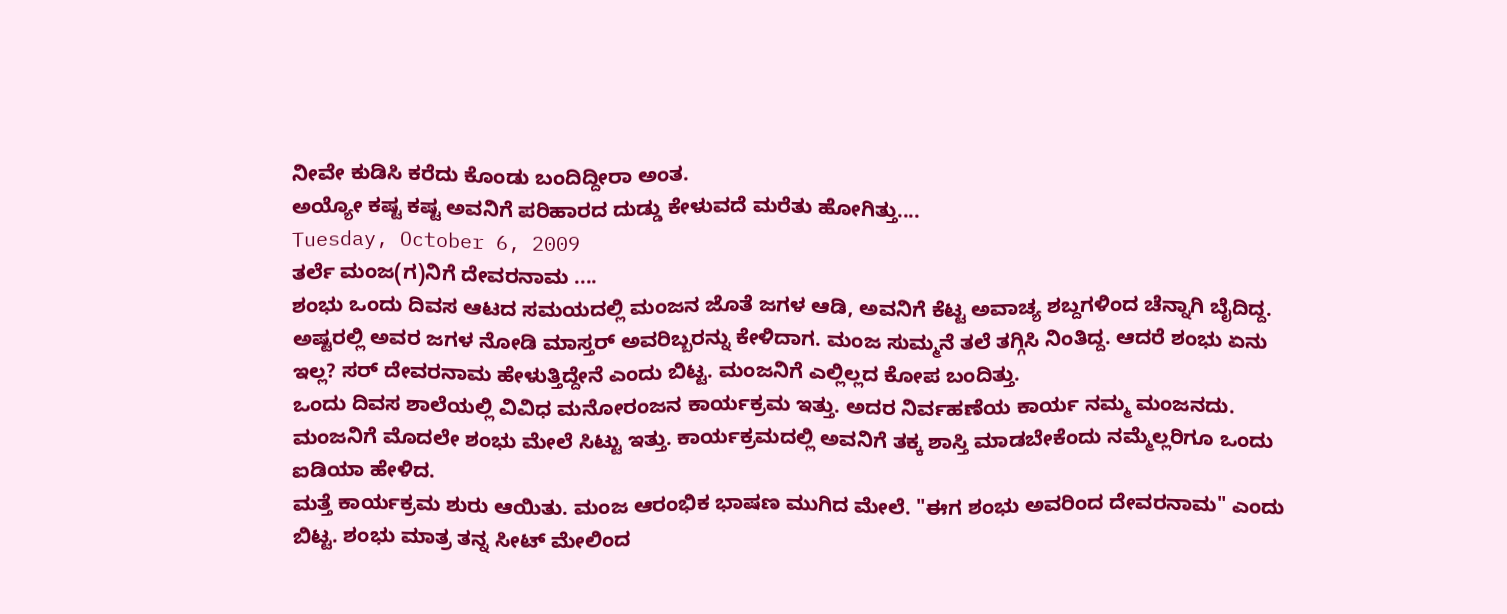ನೀವೇ ಕುಡಿಸಿ ಕರೆದು ಕೊಂಡು ಬಂದಿದ್ದೀರಾ ಅಂತ.
ಅಯ್ಯೋ ಕಷ್ಟ ಕಷ್ಟ ಅವನಿಗೆ ಪರಿಹಾರದ ದುಡ್ಡು ಕೇಳುವದೆ ಮರೆತು ಹೋಗಿತ್ತು....
Tuesday, October 6, 2009
ತರ್ಲೆ ಮಂಜ(ಗ)ನಿಗೆ ದೇವರನಾಮ ....
ಶಂಭು ಒಂದು ದಿವಸ ಆಟದ ಸಮಯದಲ್ಲಿ ಮಂಜನ ಜೊತೆ ಜಗಳ ಆಡಿ, ಅವನಿಗೆ ಕೆಟ್ಟ ಅವಾಚ್ಯ ಶಬ್ದಗಳಿಂದ ಚೆನ್ನಾಗಿ ಬೈದಿದ್ದ. ಅಷ್ಟರಲ್ಲಿ ಅವರ ಜಗಳ ನೋಡಿ ಮಾಸ್ತರ್ ಅವರಿಬ್ಬರನ್ನು ಕೇಳಿದಾಗ. ಮಂಜ ಸುಮ್ಮನೆ ತಲೆ ತಗ್ಗಿಸಿ ನಿಂತಿದ್ದ. ಆದರೆ ಶಂಭು ಏನು ಇಲ್ಲ? ಸರ್ ದೇವರನಾಮ ಹೇಳುತ್ತಿದ್ದೇನೆ ಎಂದು ಬಿಟ್ಟ. ಮಂಜನಿಗೆ ಎಲ್ಲಿಲ್ಲದ ಕೋಪ ಬಂದಿತ್ತು.
ಒಂದು ದಿವಸ ಶಾಲೆಯಲ್ಲಿ ವಿವಿಧ ಮನೋರಂಜನ ಕಾರ್ಯಕ್ರಮ ಇತ್ತು. ಅದರ ನಿರ್ವಹಣೆಯ ಕಾರ್ಯ ನಮ್ಮ ಮಂಜನದು. ಮಂಜನಿಗೆ ಮೊದಲೇ ಶಂಭು ಮೇಲೆ ಸಿಟ್ಟು ಇತ್ತು. ಕಾರ್ಯಕ್ರಮದಲ್ಲಿ ಅವನಿಗೆ ತಕ್ಕ ಶಾಸ್ತಿ ಮಾಡಬೇಕೆಂದು ನಮ್ಮೆಲ್ಲರಿಗೂ ಒಂದು ಐಡಿಯಾ ಹೇಳಿದ.
ಮತ್ತೆ ಕಾರ್ಯಕ್ರಮ ಶುರು ಆಯಿತು. ಮಂಜ ಆರಂಭಿಕ ಭಾಷಣ ಮುಗಿದ ಮೇಲೆ. "ಈಗ ಶಂಭು ಅವರಿಂದ ದೇವರನಾಮ" ಎಂದು ಬಿಟ್ಟ. ಶಂಭು ಮಾತ್ರ ತನ್ನ ಸೀಟ್ ಮೇಲಿಂದ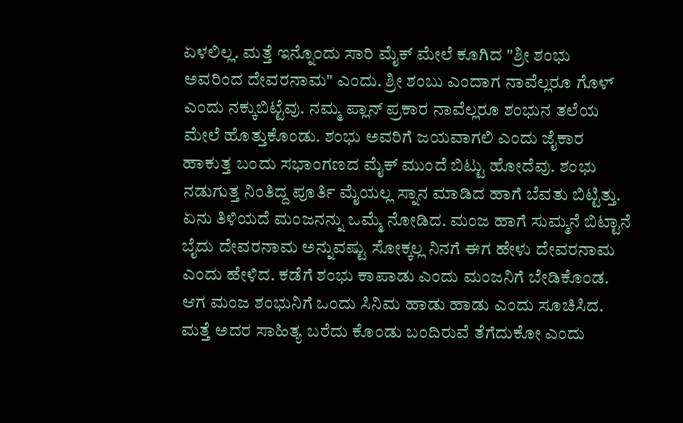ಏಳಲಿಲ್ಲ. ಮತ್ತೆ ಇನ್ನೊಂದು ಸಾರಿ ಮೈಕ್ ಮೇಲೆ ಕೂಗಿದ "ಶ್ರೀ ಶಂಭು ಅವರಿಂದ ದೇವರನಾಮ" ಎಂದು. ಶ್ರೀ ಶಂಬು ಎಂದಾಗ ನಾವೆಲ್ಲರೂ ಗೊಳ್ ಎಂದು ನಕ್ಕುಬಿಟ್ಟೆವು. ನಮ್ಮ ಪ್ಲಾನ್ ಪ್ರಕಾರ ನಾವೆಲ್ಲರೂ ಶಂಭುನ ತಲೆಯ ಮೇಲೆ ಹೊತ್ತುಕೊಂಡು. ಶಂಭು ಅವರಿಗೆ ಜಯವಾಗಲಿ ಎಂದು ಜೈಕಾರ ಹಾಕುತ್ತ ಬಂದು ಸಭಾಂಗಣದ ಮೈಕ್ ಮುಂದೆ ಬಿಟ್ಟು ಹೋದೆವು. ಶಂಭು ನಡುಗುತ್ತ ನಿಂತಿದ್ದ ಪೂರ್ತಿ ಮೈಯಲ್ಲ ಸ್ನಾನ ಮಾಡಿದ ಹಾಗೆ ಬೆವತು ಬಿಟ್ಟಿತ್ತು. ಏನು ತಿಳಿಯದೆ ಮಂಜನನ್ನು ಒಮ್ಮೆ ನೋಡಿದ. ಮಂಜ ಹಾಗೆ ಸುಮ್ಮನೆ ಬಿಟ್ಟಾನೆ ಬೈದು ದೇವರನಾಮ ಅನ್ನುವಷ್ಟು ಸೋಕ್ಕಲ್ಲ ನಿನಗೆ ಈಗ ಹೇಳು ದೇವರನಾಮ ಎಂದು ಹೇಳಿದ. ಕಡೆಗೆ ಶಂಭು ಕಾಪಾಡು ಎಂದು ಮಂಜನಿಗೆ ಬೇಡಿಕೊಂಡ. ಆಗ ಮಂಜ ಶಂಭುನಿಗೆ ಒಂದು ಸಿನಿಮ ಹಾಡು ಹಾಡು ಎಂದು ಸೂಚಿಸಿದ. ಮತ್ತೆ ಅದರ ಸಾಹಿತ್ಯ ಬರೆದು ಕೊಂಡು ಬಂದಿರುವೆ ತೆಗೆದುಕೋ ಎಂದು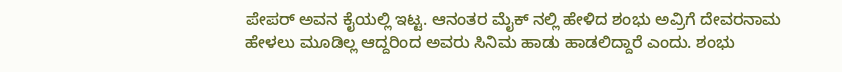ಪೇಪರ್ ಅವನ ಕೈಯಲ್ಲಿ ಇಟ್ಟ. ಆನಂತರ ಮೈಕ್ ನಲ್ಲಿ ಹೇಳಿದ ಶಂಭು ಅವ್ರಿಗೆ ದೇವರನಾಮ ಹೇಳಲು ಮೂಡಿಲ್ಲ ಆದ್ದರಿಂದ ಅವರು ಸಿನಿಮ ಹಾಡು ಹಾಡಲಿದ್ದಾರೆ ಎಂದು. ಶಂಭು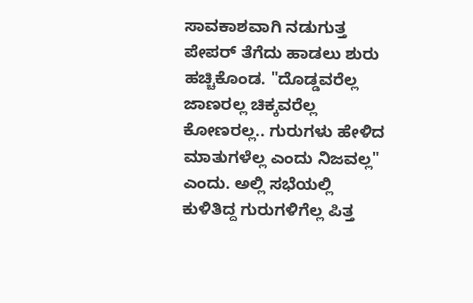ಸಾವಕಾಶವಾಗಿ ನಡುಗುತ್ತ ಪೇಪರ್ ತೆಗೆದು ಹಾಡಲು ಶುರು ಹಚ್ಚಿಕೊಂಡ. "ದೊಡ್ಡವರೆಲ್ಲ ಜಾಣರಲ್ಲ ಚಿಕ್ಕವರೆಲ್ಲ ಕೋಣರಲ್ಲ.. ಗುರುಗಳು ಹೇಳಿದ ಮಾತುಗಳೆಲ್ಲ ಎಂದು ನಿಜವಲ್ಲ" ಎಂದು. ಅಲ್ಲಿ ಸಭೆಯಲ್ಲಿ ಕುಳಿತಿದ್ದ ಗುರುಗಳಿಗೆಲ್ಲ ಪಿತ್ತ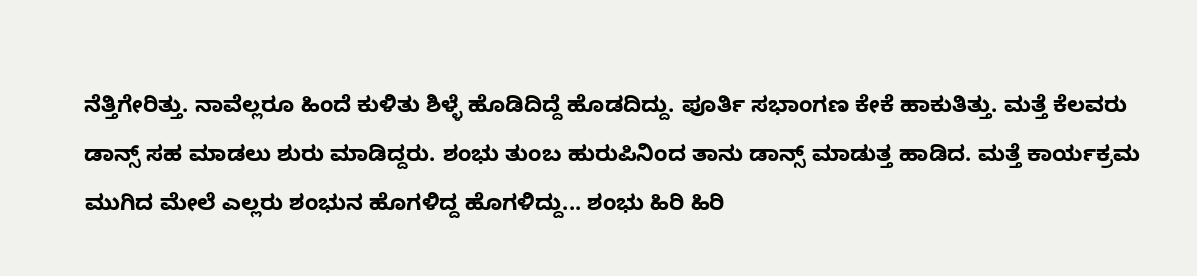ನೆತ್ತಿಗೇರಿತ್ತು. ನಾವೆಲ್ಲರೂ ಹಿಂದೆ ಕುಳಿತು ಶಿಳ್ಳೆ ಹೊಡಿದಿದ್ದೆ ಹೊಡದಿದ್ದು. ಪೂರ್ತಿ ಸಭಾಂಗಣ ಕೇಕೆ ಹಾಕುತಿತ್ತು. ಮತ್ತೆ ಕೆಲವರು ಡಾನ್ಸ್ ಸಹ ಮಾಡಲು ಶುರು ಮಾಡಿದ್ದರು. ಶಂಭು ತುಂಬ ಹುರುಪಿನಿಂದ ತಾನು ಡಾನ್ಸ್ ಮಾಡುತ್ತ ಹಾಡಿದ. ಮತ್ತೆ ಕಾರ್ಯಕ್ರಮ ಮುಗಿದ ಮೇಲೆ ಎಲ್ಲರು ಶಂಭುನ ಹೊಗಳಿದ್ದ ಹೊಗಳಿದ್ದು... ಶಂಭು ಹಿರಿ ಹಿರಿ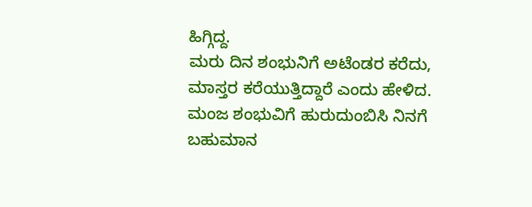ಹಿಗ್ಗಿದ್ದ.
ಮರು ದಿನ ಶಂಭುನಿಗೆ ಅಟೆಂಡರ ಕರೆದು, ಮಾಸ್ತರ ಕರೆಯುತ್ತಿದ್ದಾರೆ ಎಂದು ಹೇಳಿದ. ಮಂಜ ಶಂಭುವಿಗೆ ಹುರುದುಂಬಿಸಿ ನಿನಗೆ ಬಹುಮಾನ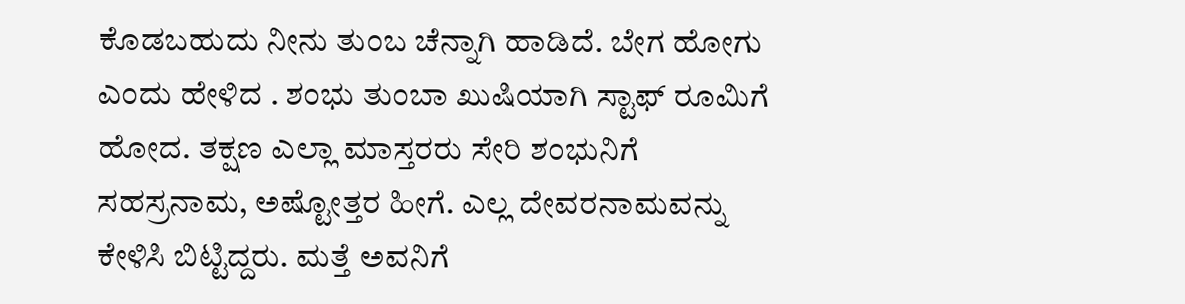ಕೊಡಬಹುದು ನೀನು ತುಂಬ ಚೆನ್ನಾಗಿ ಹಾಡಿದೆ. ಬೇಗ ಹೋಗು ಎಂದು ಹೇಳಿದ . ಶಂಭು ತುಂಬಾ ಖುಷಿಯಾಗಿ ಸ್ಟಾಫ್ ರೂಮಿಗೆ ಹೋದ. ತಕ್ಷಣ ಎಲ್ಲಾ ಮಾಸ್ತರರು ಸೇರಿ ಶಂಭುನಿಗೆ ಸಹಸ್ರನಾಮ, ಅಷ್ಟೋತ್ತರ ಹೀಗೆ. ಎಲ್ಲ ದೇವರನಾಮವನ್ನು ಕೇಳಿಸಿ ಬಿಟ್ಟಿದ್ದರು. ಮತ್ತೆ ಅವನಿಗೆ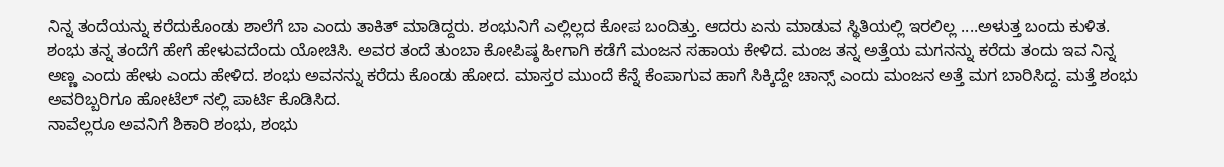ನಿನ್ನ ತಂದೆಯನ್ನು ಕರೆದುಕೊಂಡು ಶಾಲೆಗೆ ಬಾ ಎಂದು ತಾಕಿತ್ ಮಾಡಿದ್ದರು. ಶಂಭುನಿಗೆ ಎಲ್ಲಿಲ್ಲದ ಕೋಪ ಬಂದಿತ್ತು. ಆದರು ಏನು ಮಾಡುವ ಸ್ಥಿತಿಯಲ್ಲಿ ಇರಲಿಲ್ಲ ....ಅಳುತ್ತ ಬಂದು ಕುಳಿತ.
ಶಂಭು ತನ್ನ ತಂದೆಗೆ ಹೇಗೆ ಹೇಳುವದೆಂದು ಯೋಚಿಸಿ. ಅವರ ತಂದೆ ತುಂಬಾ ಕೋಪಿಷ್ಠ ಹೀಗಾಗಿ ಕಡೆಗೆ ಮಂಜನ ಸಹಾಯ ಕೇಳಿದ. ಮಂಜ ತನ್ನ ಅತ್ತೆಯ ಮಗನನ್ನು ಕರೆದು ತಂದು ಇವ ನಿನ್ನ ಅಣ್ಣ ಎಂದು ಹೇಳು ಎಂದು ಹೇಳಿದ. ಶಂಭು ಅವನನ್ನು ಕರೆದು ಕೊಂಡು ಹೋದ. ಮಾಸ್ತರ ಮುಂದೆ ಕೆನ್ನೆ ಕೆಂಪಾಗುವ ಹಾಗೆ ಸಿಕ್ಕಿದ್ದೇ ಚಾನ್ಸ್ ಎಂದು ಮಂಜನ ಅತ್ತೆ ಮಗ ಬಾರಿಸಿದ್ದ. ಮತ್ತೆ ಶಂಭು ಅವರಿಬ್ಬರಿಗೂ ಹೋಟೆಲ್ ನಲ್ಲಿ ಪಾರ್ಟಿ ಕೊಡಿಸಿದ.
ನಾವೆಲ್ಲರೂ ಅವನಿಗೆ ಶಿಕಾರಿ ಶಂಭು, ಶಂಭು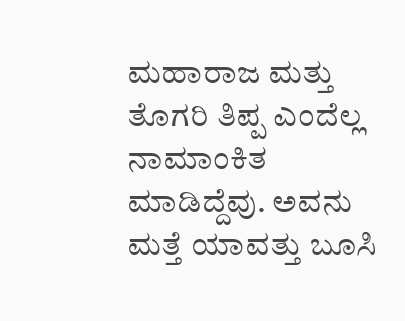ಮಹಾರಾಜ ಮತ್ತು ತೊಗರಿ ತಿಪ್ಪ ಎಂದೆಲ್ಲ ನಾಮಾಂಕಿತ ಮಾಡಿದ್ದೆವು. ಅವನು ಮತ್ತೆ ಯಾವತ್ತು ಬೂಸಿ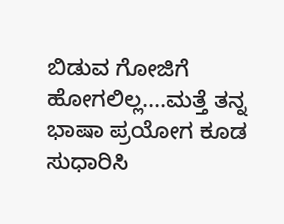ಬಿಡುವ ಗೋಜಿಗೆ ಹೋಗಲಿಲ್ಲ....ಮತ್ತೆ ತನ್ನ ಭಾಷಾ ಪ್ರಯೋಗ ಕೂಡ ಸುಧಾರಿಸಿ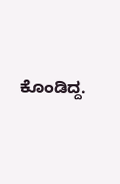ಕೊಂಡಿದ್ದ.